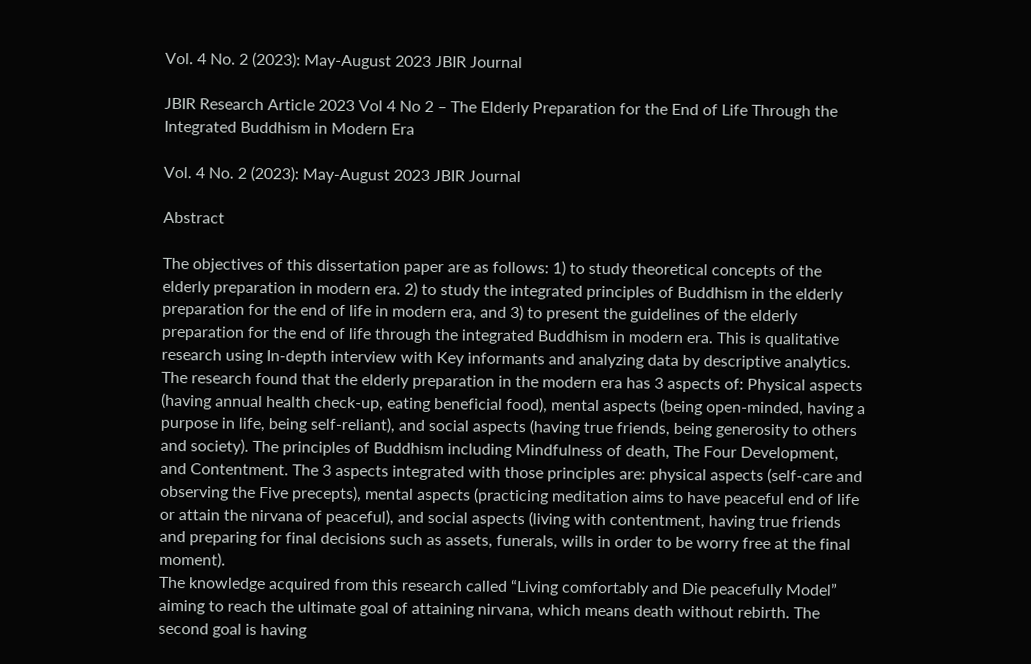Vol. 4 No. 2 (2023): May-August 2023 JBIR Journal

JBIR Research Article 2023 Vol 4 No 2 – The Elderly Preparation for the End of Life Through the Integrated Buddhism in Modern Era

Vol. 4 No. 2 (2023): May-August 2023 JBIR Journal

Abstract

The objectives of this dissertation paper are as follows: 1) to study theoretical concepts of the elderly preparation in modern era. 2) to study the integrated principles of Buddhism in the elderly preparation for the end of life in modern era, and 3) to present the guidelines of the elderly preparation for the end of life through the integrated Buddhism in modern era. This is qualitative research using In-depth interview with Key informants and analyzing data by descriptive analytics.
The research found that the elderly preparation in the modern era has 3 aspects of: Physical aspects (having annual health check-up, eating beneficial food), mental aspects (being open-minded, having a purpose in life, being self-reliant), and social aspects (having true friends, being generosity to others and society). The principles of Buddhism including Mindfulness of death, The Four Development, and Contentment. The 3 aspects integrated with those principles are: physical aspects (self-care and observing the Five precepts), mental aspects (practicing meditation aims to have peaceful end of life or attain the nirvana of peaceful), and social aspects (living with contentment, having true friends and preparing for final decisions such as assets, funerals, wills in order to be worry free at the final moment).
The knowledge acquired from this research called “Living comfortably and Die peacefully Model” aiming to reach the ultimate goal of attaining nirvana, which means death without rebirth. The second goal is having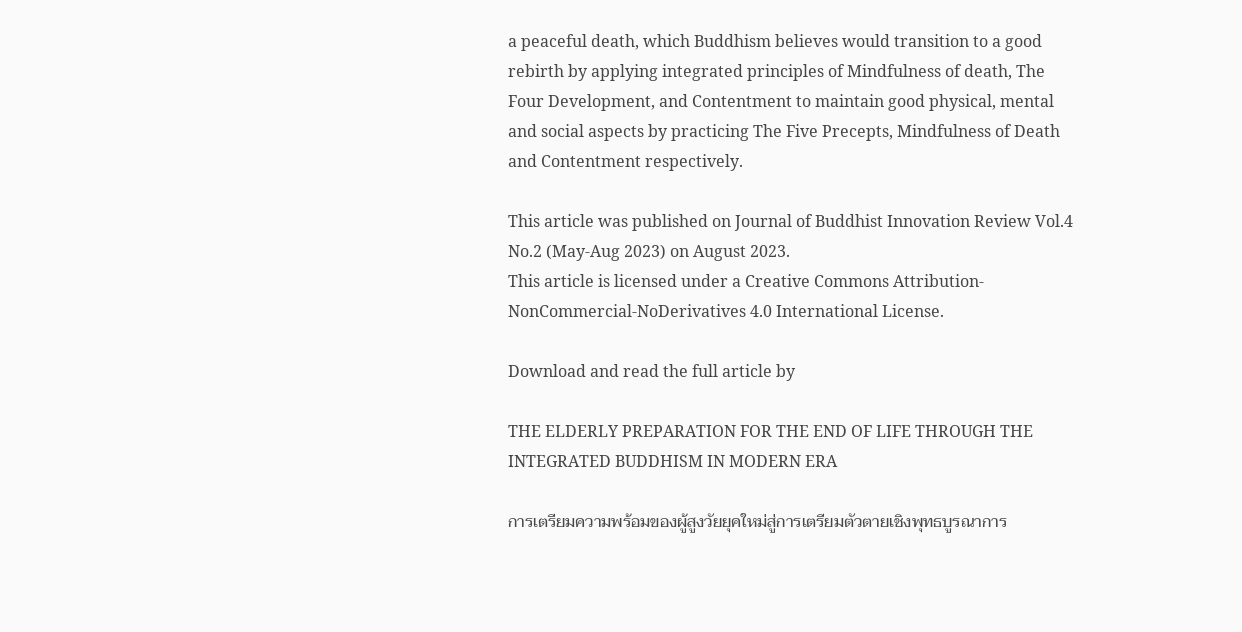a peaceful death, which Buddhism believes would transition to a good rebirth by applying integrated principles of Mindfulness of death, The Four Development, and Contentment to maintain good physical, mental and social aspects by practicing The Five Precepts, Mindfulness of Death and Contentment respectively.

This article was published on Journal of Buddhist Innovation Review Vol.4 No.2 (May-Aug 2023) on August 2023.
This article is licensed under a Creative Commons Attribution-NonCommercial-NoDerivatives 4.0 International License.

Download and read the full article by

THE ELDERLY PREPARATION FOR THE END OF LIFE THROUGH THE INTEGRATED BUDDHISM IN MODERN ERA

การเตรียมความพร้อมของผู้สูงวัยยุคใหม่สู่การเตรียมตัวตายเชิงพุทธบูรณาการ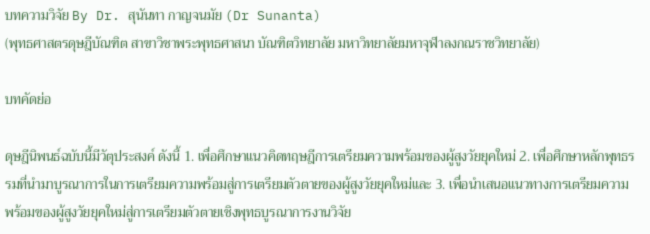บทความวิจัย By Dr. สุนันทา กาญจนมัย (Dr Sunanta)
(พุทธศาสตรดุษฎีบัณฑิต สาขาวิชาพระพุทธศาสนา บัณฑิตวิทยาลัย มหาวิทยาลัยมหาจุฬาลงกณราชวิทยาลัย)

บทคัดย่อ

ดุษฎีนิพนธ์ฉบับนี้มีวัตุประสงค์ ดังนี้ 1. เพื่อศึกษาแนวคิดทฤษฎีการเตรียมความพร้อมของผู้สูงวัยยุคใหม่ 2. เพื่อศึกษาหลักพุทธรรมที่นำมาบูรณาการในการเตรียมความพร้อมสู่การเตรียมตัวตายของผู้สูงวัยยุคใหม่และ 3. เพื่อนำเสนอแนวทางการเตรียมความพร้อมของผู้สูงวัยยุคใหม่สู่การเตรียมตัวตายเชิงพุทธบูรณาการงานวิจัย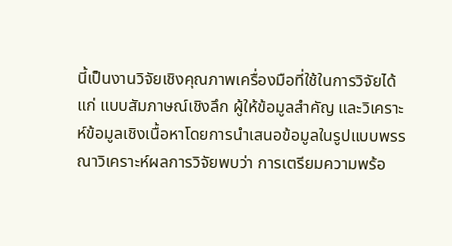นี้เป็นงานวิจัยเชิงคุณภาพเครื่องมือที่ใช้ในการวิจัยได้แก่ แบบสัมภาษณ์เชิงลึก ผู้ให้ข้อมูลสำคัญ และวิเคราะห์ข้อมูลเชิงเนื้อหาโดยการนำเสนอข้อมูลในรูปแบบพรรณาวิเคราะห์ผลการวิจัยพบว่า การเตรียมความพร้อ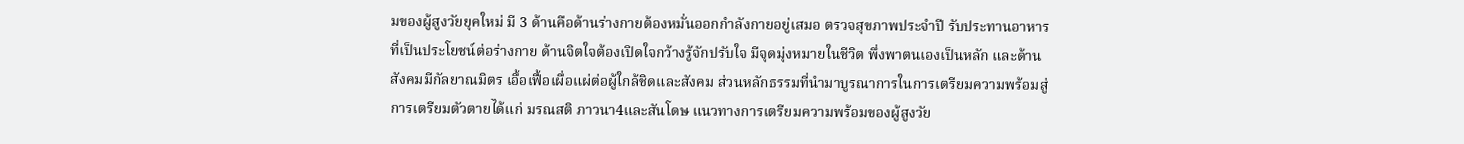มของผู้สูงวัยยุคใหม่ มี 3 ด้านคือด้านร่างกายต้องหมั่นออกกำลังกายอยู่เสมอ ตรวจสุขภาพประจำปี รับประทานอาหารที่เป็นประโยชน์ต่อร่างกาย ด้านจิตใจต้องเปิดใจกว้างรู้จักปรับใจ มีจุดมุ่งหมายในชีวิต พึ่งพาตนเองเป็นหลัก และด้านสังคมมีกัลยาณมิตร เอื้อเฟื้อเผื่อแผ่ต่อผู้ใกล้ชิดและสังคม ส่วนหลักธรรมที่นำมาบูรณาการในการเตรียมความพร้อมสู่การเตรียมตัวตายได้แก่ มรณสติ ภาวนา4และสันโดษ แนวทางการเตรียมความพร้อมของผู้สูงวัย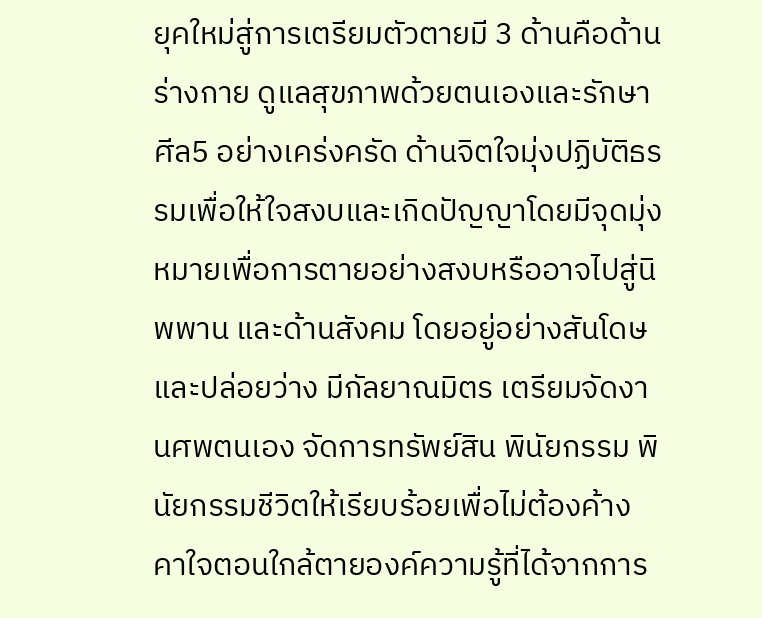ยุคใหม่สู่การเตรียมตัวตายมี 3 ด้านคือด้านร่างกาย ดูแลสุขภาพด้วยตนเองและรักษาศีล5 อย่างเคร่งครัด ด้านจิตใจมุ่งปฏิบัติธรรมเพื่อให้ใจสงบและเกิดปัญญาโดยมีจุดมุ่งหมายเพื่อการตายอย่างสงบหรืออาจไปสู่นิพพาน และด้านสังคม โดยอยู่อย่างสันโดษและปล่อยว่าง มีกัลยาณมิตร เตรียมจัดงานศพตนเอง จัดการทรัพย์สิน พินัยกรรม พินัยกรรมชีวิตให้เรียบร้อยเพื่อไม่ต้องค้างคาใจตอนใกล้ตายองค์ความรู้ที่ได้จากการ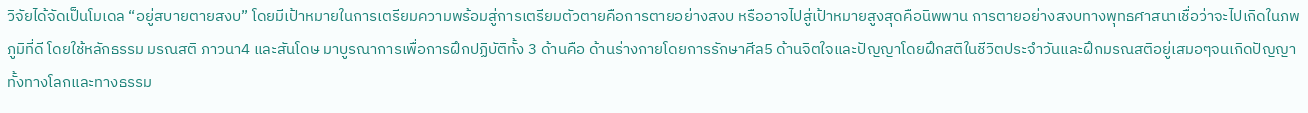วิจัยได้จัดเป็นโมเดล “อยู่สบายตายสงบ” โดยมีเป้าหมายในการเตรียมความพร้อมสู่การเตรียมตัวตายคือการตายอย่างสงบ หรืออาจไปสู่เป้าหมายสูงสุดคือนิพพาน การตายอย่างสงบทางพุทธศาสนาเชื่อว่าจะไปเกิดในภพภูมิที่ดี โดยใช้หลักธรรม มรณสติ ภาวนา4 และสันโดษ มาบูรณาการเพื่อการฝึกปฏิบัติทั้ง 3 ด้านคือ ด้านร่างกายโดยการรักษาศีล5 ด้านจิตใจและปัญญาโดยฝึกสติในชีวิตประจำวันและฝึกมรณสติอยู่เสมอๆจนเกิดปัญญาทั้งทางโลกและทางธรรม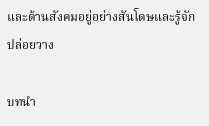และด้านสังคมอยู่อย่างสันโดษและรู้จักปล่อยวาง

บทนำ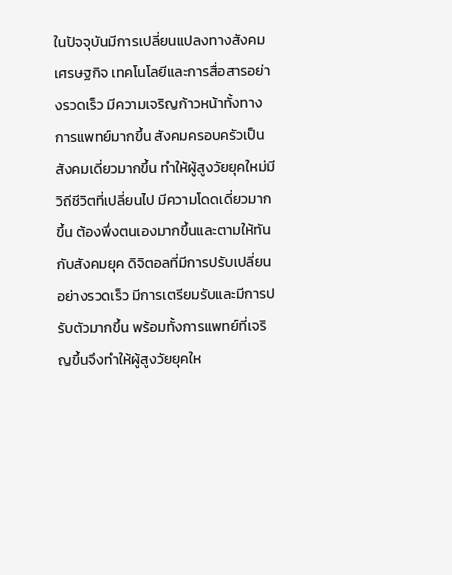ในปัจจุบันมีการเปลี่ยนแปลงทางสังคม เศรษฐกิจ เทคโนโลยีและการสื่อสารอย่างรวดเร็ว มีความเจริญก้าวหน้าทั้งทางการแพทย์มากขึ้น สังคมครอบครัวเป็นสังคมเดี่ยวมากขึ้น ทำให้ผู้สูงวัยยุคใหม่มีวิถีชีวิตที่เปลี่ยนไป มีความโดดเดี่ยวมากขึ้น ต้องพึ่งตนเองมากขึ้นและตามให้ทันกับสังคมยุค ดิจิตอลที่มีการปรับเปลี่ยนอย่างรวดเร็ว มีการเตรียมรับและมีการปรับตัวมากขึ้น พร้อมทั้งการแพทย์ที่เจริญขึ้นจึงทำให้ผู้สูงวัยยุคให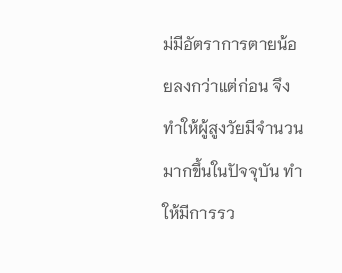ม่มีอัตราการตายน้อยลงกว่าแต่ก่อน จึงทำให้ผู้สูงวัยมีจำนวนมากขึ้นในปัจจุบัน ทำให้มีการรว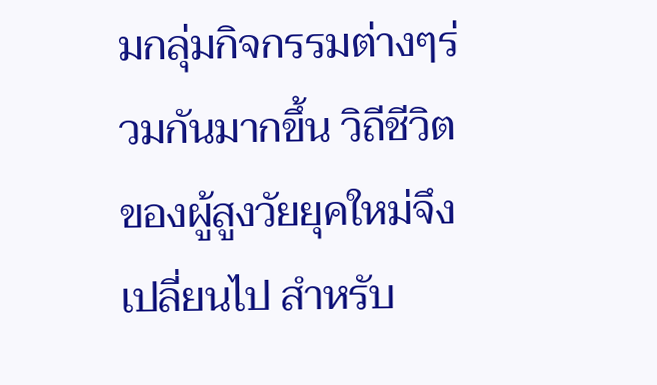มกลุ่มกิจกรรมต่างๆร่วมกันมากขึ้น วิถีชีวิตของผู้สูงวัยยุคใหม่จึงเปลี่ยนไป สำหรับ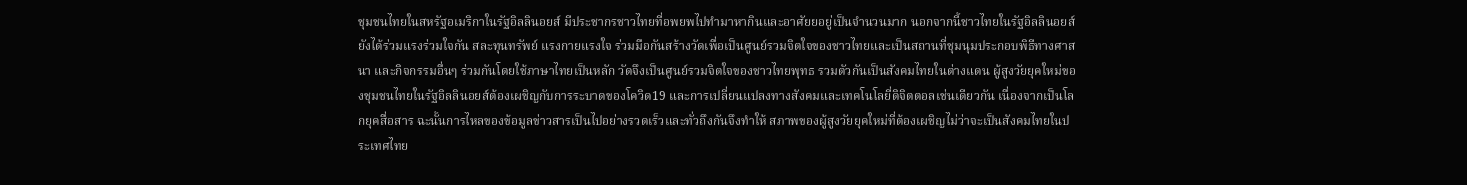ชุมชนไทยในสหรัฐอเมริกาในรัฐอิลลินอยส์ มีประชากรชาวไทยที่อพยพไปทำมาหากินและอาศัยยอยู่เป็นจำนวนมาก นอกจากนี้ชาวไทยในรัฐอิลลินอยส์ยังได้ร่วมแรงร่วมใจกัน สละทุนทรัพย์ แรงกายแรงใจ ร่วมมือกันสร้างวัดเพื่อเป็นศูนย์รวมจิตใจของชาวไทยและเป็นสถานที่ชุมนุมประกอบพิธีทางศาสนา และกิจกรรมอื่นๆ ร่วมกันโดยใช้ภาษาไทยเป็นหลัก วัดจึงเป็นศูนย์รวมจิตใจของชาวไทยพุทธ รวมตัวกันเป็นสังคมไทยในต่างแดน ผู้สูงวัยยุคใหม่ของชุมชนไทยในรัฐอิลลินอยส์ต้องเผชิญกับการระบาดของโควิด19 และการเปลี่ยนแปลงทางสังคมและเทคโนโลยี่ดิจิตตอลเช่นเดียวกัน เนื่องจากเป็นโลกยุคสื่อสาร ฉะนั้นการไหลของข้อมูลข่าวสารเป็นไปอย่างรวดเร็วและทั่วถึงกันจึงทำให้ สภาพของผู้สูงวัยยุคใหม่ที่ต้องเผชิญไม่ว่าจะเป็นสังคมไทยในประเทศไทย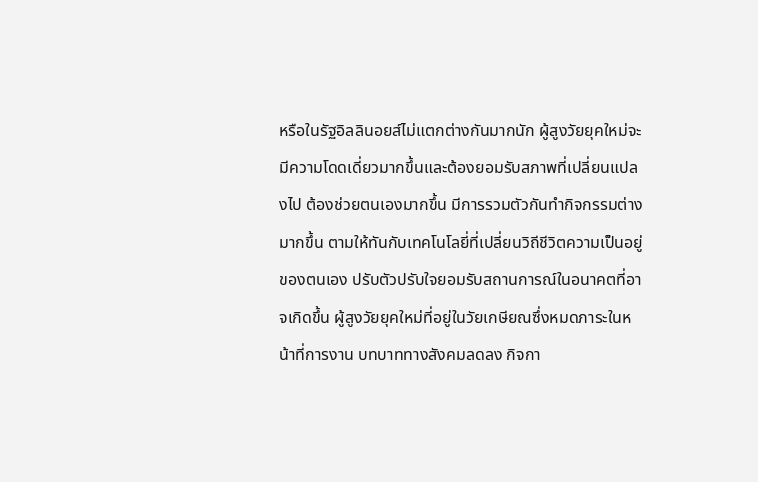หรือในรัฐอิลลินอยส์ไม่แตกต่างกันมากนัก ผู้สูงวัยยุคใหม่จะมีความโดดเดี่ยวมากขึ้นและต้องยอมรับสภาพที่เปลี่ยนแปลงไป ต้องช่วยตนเองมากขึ้น มีการรวมตัวกันทำกิจกรรมต่างมากขึ้น ตามให้ทันกับเทคโนโลยี่ที่เปลี่ยนวิถีชีวิตความเป็นอยู่ของตนเอง ปรับตัวปรับใจยอมรับสถานการณ์ในอนาคตที่อาจเกิดขึ้น ผู้สูงวัยยุคใหม่ที่อยู่ในวัยเกษียณซึ่งหมดภาระในหน้าที่การงาน บทบาททางสังคมลดลง กิจกา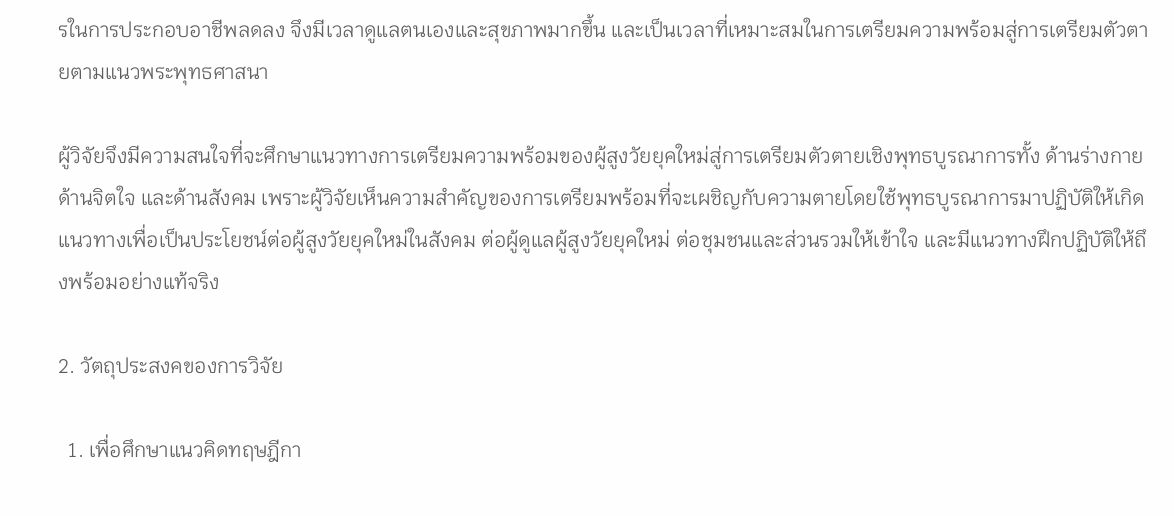รในการประกอบอาชีพลดลง จึงมีเวลาดูแลตนเองและสุขภาพมากขึ้น และเป็นเวลาที่เหมาะสมในการเตรียมความพร้อมสู่การเตรียมตัวตายตามแนวพระพุทธศาสนา

ผู้วิจัยจึงมีความสนใจที่จะศึกษาแนวทางการเตรียมความพร้อมของผู้สูงวัยยุคใหม่สู่การเตรียมตัวตายเชิงพุทธบูรณาการทั้ง ด้านร่างกาย ด้านจิตใจ และด้านสังคม เพราะผู้วิจัยเห็นความสำคัญของการเตรียมพร้อมที่จะเผชิญกับความตายโดยใช้พุทธบูรณาการมาปฏิบัติให้เกิดแนวทางเพื่อเป็นประโยชน์ต่อผู้สูงวัยยุคใหม่ในสังคม ต่อผู้ดูแลผู้สูงวัยยุคใหม่ ต่อชุมชนและส่วนรวมให้เข้าใจ และมีแนวทางฝึกปฏิบัติให้ถึงพร้อมอย่างแท้จริง

2. วัตถุประสงคของการวิจัย

  1. เพื่อศึกษาแนวคิดทฤษฎีกา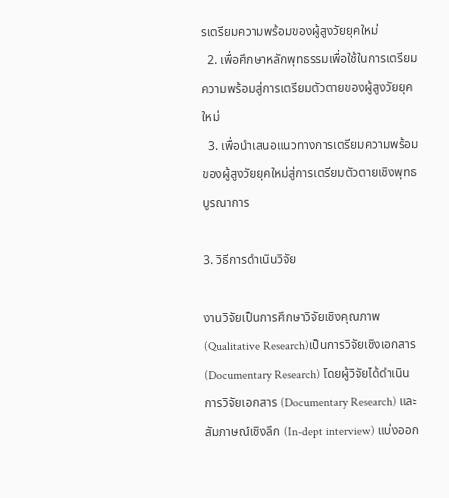รเตรียมความพร้อมของผู้สูงวัยยุคใหม่
  2. เพื่อศึกษาหลักพุทธรรมเพื่อใช้ในการเตรียมความพร้อมสู่การเตรียมตัวตายของผู้สูงวัยยุคใหม่
  3. เพื่อนำเสนอแนวทางการเตรียมความพร้อมของผู้สูงวัยยุคใหม่สู่การเตรียมตัวตายเชิงพุทธบูรณาการ

3. วิธีการดำเนินวิจัย

งานวิจัยเป็นการศึกษาวิจัยเชิงคุณภาพ (Qualitative Research)เป็นการวิจัยเชิงเอกสาร(Documentary Research) โดยผู้วิจัยได้ดำเนินการวิจัยเอกสาร (Documentary Research) และสัมภาษณ์เชิงลึก (In-dept interview) แบ่งออก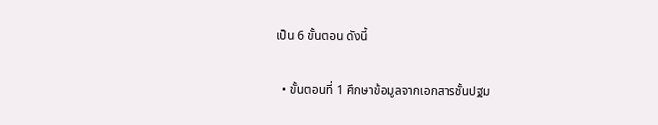เป็น 6 ขั้นตอน ดังนี้

  • ขั้นตอนที่ 1 ศึกษาข้อมูลจากเอกสารชั้นปฐม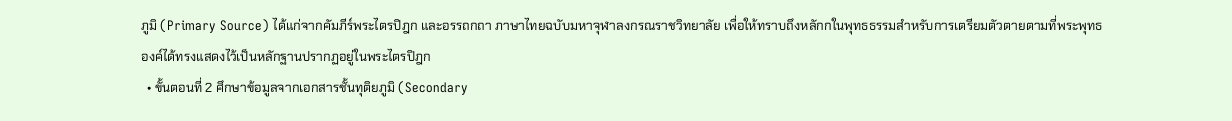ภูมิ (Primary Source) ได้แก่จากคัมภีร์พระไตรปิฎก และอรรถกถา ภาษาไทยฉบับมหาจุฬาลงกรณราชวิทยาลัย เพื่อให้ทราบถึงหลักกในพุทธธรรมสำหรับการเตรียมตัวตายตามที่พระพุทธองค์ได้ทรงแสดงไว้เป็นหลักฐานปรากฏอยู่ในพระไตรปิฎก
  • ขั้นตอนที่ 2 ศึกษาข้อมูลจากเอกสารชั้นทุติยภูมิ (Secondary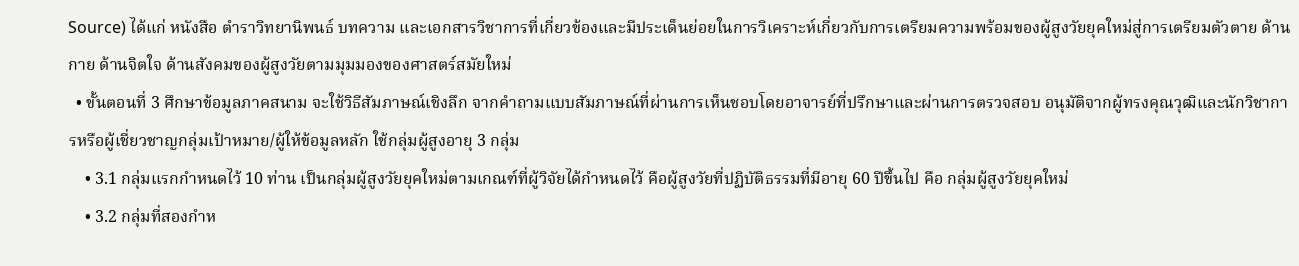Source) ได้แก่ หนังสือ ตำราวิทยานิพนธ์ บทความ และเอกสารวิชาการที่เกี่ยวข้องและมีประเด็นย่อยในการวิเคราะห์เกี่ยวกับการเตรียมความพร้อมของผู้สูงวัยยุคใหม่สู่การเตรียมตัวตาย ด้านกาย ด้านจิตใจ ด้านสังคมของผู้สูงวัยตามมุมมองของศาสตร์สมัยใหม่
  • ขั้นตอนที่ 3 ศึกษาข้อมูลภาคสนาม จะใช้วิธีสัมภาษณ์เชิงลึก จากคําถามแบบสัมภาษณ์ที่ผ่านการเห็นชอบโดยอาจารย์ที่ปรึกษาและผ่านการตรวจสอบ อนุมัติจากผู้ทรงคุณวุฒิและนักวิชาการหรือผู้เชี่ยวชาญกลุ่มเป้าหมาย/ผู้ให้ข้อมูลหลัก ใช้กลุ่มผู้สูงอายุ 3 กลุ่ม
    • 3.1 กลุ่มแรกกำหนดไว้ 10 ท่าน เป็นกลุ่มผู้สูงวัยยุคใหม่ตามเกณฑ์ที่ผู้วิจัยได้กำหนดไว้ คือผู้สูงวัยที่ปฏิบัติธรรมที่มีอายุ 60 ปีขึ้นไป คือ กลุ่มผู้สูงวัยยุคใหม่
    • 3.2 กลุ่มที่สองกำห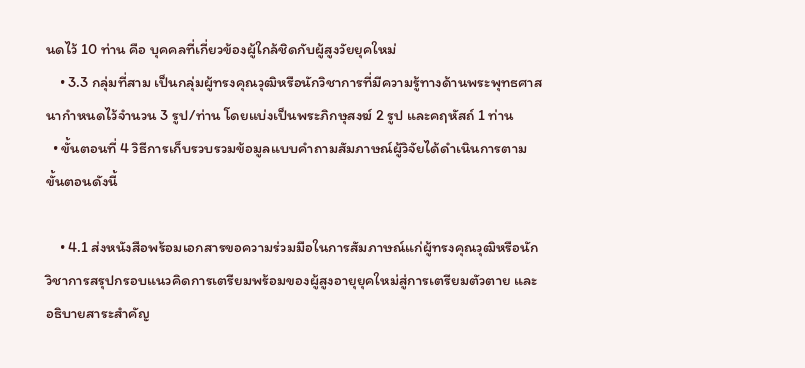นดไว้ 10 ท่าน คือ บุคคลที่เกี่ยวข้องผู้ใกล้ชิดกับผู้สูงวัยยุคใหม่
    • 3.3 กลุ่มที่สาม เป็นกลุ่มผู้ทรงคุณวุฒิหรือนักวิชาการที่มีความรู้ทางด้านพระพุทธศาสนากำหนดไว้จำนวน 3 รูป/ท่าน โดยแบ่งเป็นพระภิกษุสงฆ์ 2 รูป และคฤหัสถ์ 1 ท่าน
  • ขั้นตอนที่ 4 วิธีการเก็บรวบรวมข้อมูลแบบคําถามสัมภาษณ์ผู้วิจัยได้ดำเนินการตามขั้นตอนดังนี้

    • 4.1 ส่งหนังสือพร้อมเอกสารขอความร่วมมือในการสัมภาษณ์แก่ผู้ทรงคุณวุฒิหรือนักวิชาการสรุปกรอบแนวคิดการเตรียมพร้อมของผู้สูงอายุยุคใหม่สู่การเตรียมตัวตาย และอธิบายสาระสำคัญ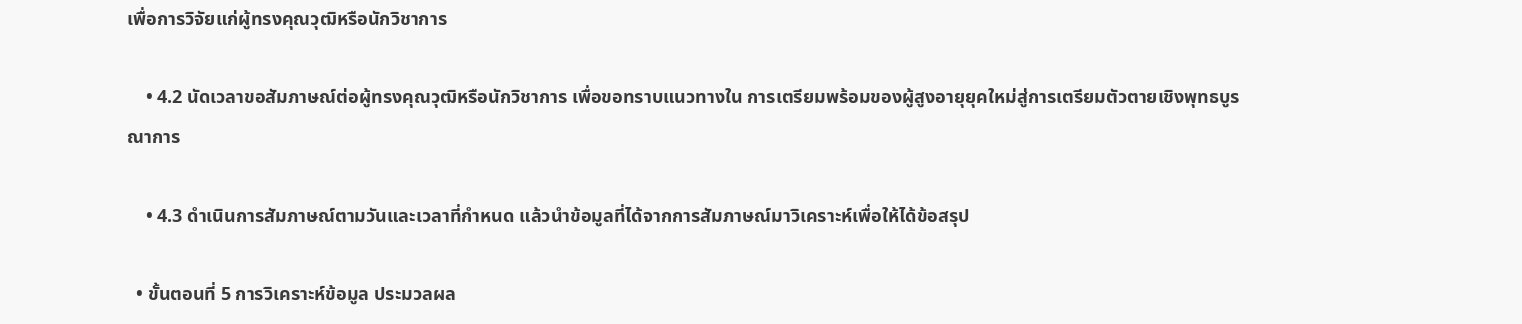เพื่อการวิจัยแก่ผู้ทรงคุณวุฒิหรือนักวิชาการ

    • 4.2 นัดเวลาขอสัมภาษณ์ต่อผู้ทรงคุณวุฒิหรือนักวิชาการ เพื่อขอทราบแนวทางใน การเตรียมพร้อมของผู้สูงอายุยุคใหม่สู่การเตรียมตัวตายเชิงพุทธบูรณาการ

    • 4.3 ดำเนินการสัมภาษณ์ตามวันและเวลาที่กำหนด แล้วนําข้อมูลที่ได้จากการสัมภาษณ์มาวิเคราะห์เพื่อให้ได้ข้อสรุป

  • ขั้นตอนที่ 5 การวิเคราะห์ข้อมูล ประมวลผล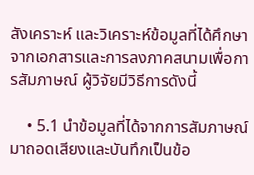สังเคราะห์ และวิเคราะห์ข้อมูลที่ได้ศึกษาจากเอกสารและการลงภาคสนามเพื่อการสัมภาษณ์ ผู้วิจัยมีวิธีการดังนี้

    • 5.1 นําข้อมูลที่ได้จากการสัมภาษณ์มาถอดเสียงและบันทึกเป็นข้อ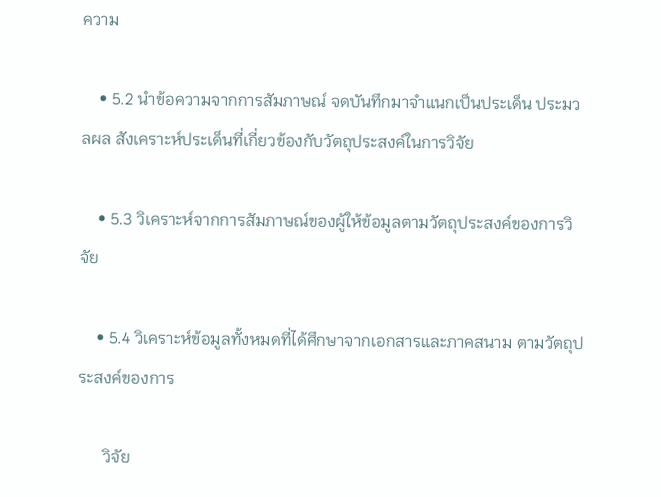ความ

    • 5.2 นําข้อความจากการสัมภาษณ์ จดบันทึกมาจําแนกเป็นประเด็น ประมวลผล สังเคราะห์ประเด็นที่เกี่ยวข้องกับวัตถุประสงค์ในการวิจัย

    • 5.3 วิเคราะห์จากการสัมภาษณ์ของผู้ให้ข้อมูลตามวัตถุประสงค์ของการวิจัย

    • 5.4 วิเคราะห์ข้อมูลทั้งหมดที่ได้ศึกษาจากเอกสารและภาคสนาม ตามวัตถุประสงค์ของการ

      วิจัย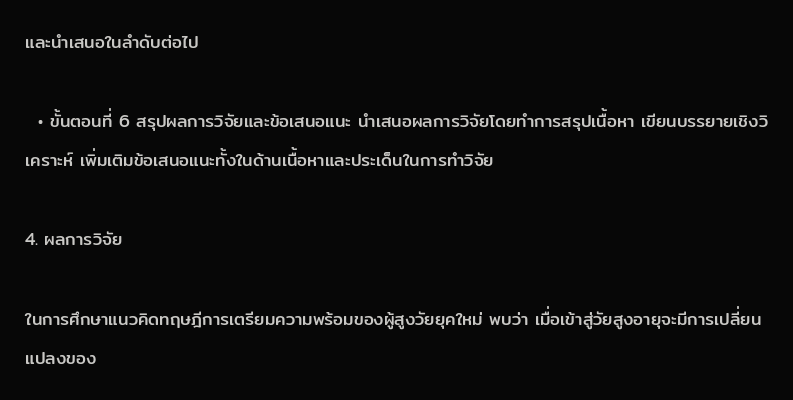และนําเสนอในลำดับต่อไป

  • ขั้นตอนที่ 6 สรุปผลการวิจัยและข้อเสนอแนะ นำเสนอผลการวิจัยโดยทำการสรุปเนื้อหา เขียนบรรยายเชิงวิเคราะห์ เพิ่มเติมข้อเสนอแนะทั้งในด้านเนื้อหาและประเด็นในการทำวิจัย

4. ผลการวิจัย

ในการศึกษาแนวคิดทฤษฎีการเตรียมความพร้อมของผู้สูงวัยยุคใหม่ พบว่า เมื่อเข้าสู่วัยสูงอายุจะมีการเปลี่ยนแปลงของ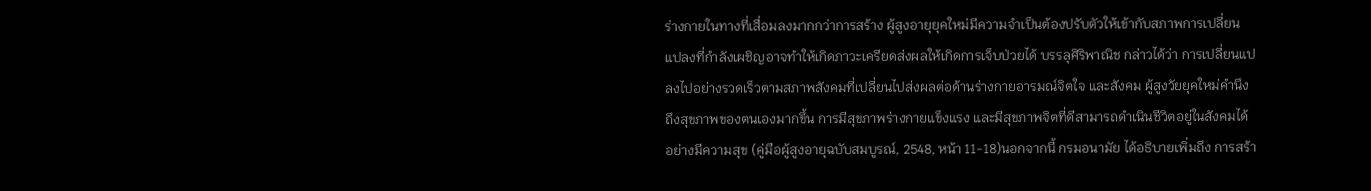ร่างกายในทางที่เสื่อมลงมากกว่าการสร้าง ผู้สูงอายุยุคใหม่มีความจำเป็นต้องปรับตัวให้เข้ากับสภาพการเปลี่ยนแปลงที่กำลังเผชิญอาจทำให้เกิดภาวะเครียดส่งผลให้เกิดการเจ็บป่วยได้ บรรลุศิริพาณิช กล่าวได้ว่า การเปลี่ยนแปลงไปอย่างรวดเร็วตามสภาพสังคมที่เปลี่ยนไปส่งผลต่อด้านร่างกายอารมณ์จิตใจ และสังคม ผู้สูงวัยยุคใหม่คำนึงถึงสุขภาพของตนเองมากขึ้น การมีสุขภาพร่างกายแข็งแรง และมีสุขภาพจิตที่ดีสามารถดำเนินชีวิตอยู่ในสังคมได้อย่างมีความสุข (คู่มือผู้สูงอายุฉบับสมบูรณ์, 2548, หน้า 11-18)นอกจากนี้ กรมอนามัย ได้อธิบายเพิ่มถึง การสร้า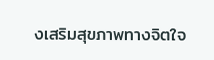งเสริมสุขภาพทางจิตใจ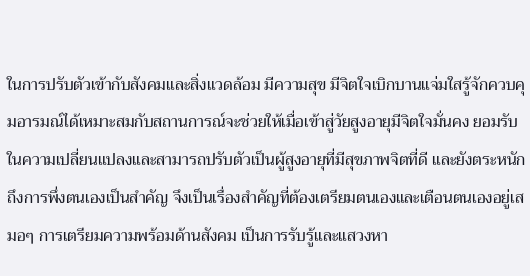ในการปรับตัวเข้ากับสังคมและสิ่งแวดล้อม มีความสุข มีจิตใจเบิกบานแจ่มใสรู้จักควบคุมอารมณ์ได้เหมาะสมกับสถานการณ์จะช่วยให้เมื่อเข้าสู่วัยสูงอายุมีจิตใจมั่นคง ยอมรับในความเปลี่ยนแปลงและสามารถปรับตัวเป็นผู้สูงอายุที่มีสุขภาพจิตที่ดี และยังตระหนักถึงการพึ่งตนเองเป็นสำคัญ จึงเป็นเรื่องสำคัญที่ต้องเตรียมตนเองและเตือนตนเองอยู่เสมอๆ การเตรียมความพร้อมด้านสังคม เป็นการรับรู้และแสวงหา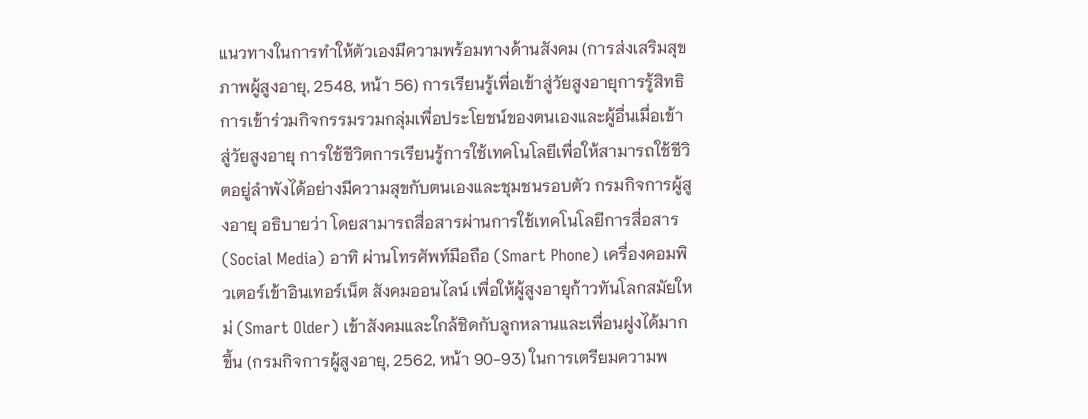แนวทางในการทำให้ตัวเองมีความพร้อมทางด้านสังคม (การส่งเสริมสุขภาพผู้สูงอายุ, 2548, หน้า 56) การเรียนรู้เพื่อเข้าสู่วัยสูงอายุการรู้สิทธิการเข้าร่วมกิจกรรมรวมกลุ่มเพื่อประโยชน์ของตนเองและผู้อื่นเมื่อเข้าสู่วัยสูงอายุ การใช้ชีวิตการเรียนรู้การใช้เทคโนโลยีเพื่อให้สามารถใช้ชีวิตอยู่ลำพังได้อย่างมีความสุขกับตนเองและชุมชนรอบตัว กรมกิจการผู้สูงอายุ อธิบายว่า โดยสามารถสื่อสารผ่านการใช้เทคโนโลยีการสื่อสาร (Social Media) อาทิ ผ่านโทรศัพท์มือถือ (Smart Phone) เครื่องคอมพิวเตอร์เข้าอินเทอร์เน็ต สังคมออนไลน์ เพื่อให้ผู้สูงอายุก้าวทันโลกสมัยใหม่ (Smart Older) เข้าสังคมและใกล้ชิดกับลูกหลานและเพื่อนฝูงได้มากขึ้น (กรมกิจการผู้สูงอายุ, 2562, หน้า 90-93) ในการเตรียมความพ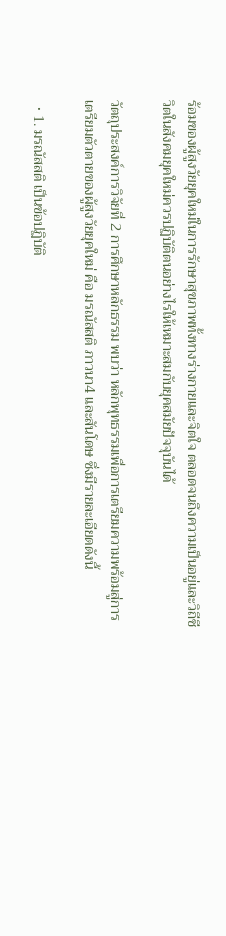ร้อมของผู้สูงวัยยุคใหม่ในการรักษาสุขภาพทั้งทางร่างกายและจิตใจ ตลอดจนถึงความเป็นอยู่และวิถีชีวิตในสังคมยุคใหม่ควรปฏิบัติตนอย่างไรให้เหมาะสมกับยุคสมัยปัจจุบันได้

วัตถุประสงค์การวิจัยที่ 2 การศึกษาหลักธรรม พบว่า หลักพุทธรรมเพื่อการเตรียมความพร้อมสู่การเตรียมตัวตายของผู้สูงวัยยุคใหม่ คือ มรณัสสติ ภาวนา4 และสันโดษ ซึ่งมีรายละเอียดดังนี้

  • 1. มรณัสสติ เป็นข้อปฏิบัติ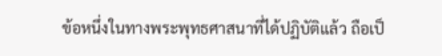ข้อหนึ่งในทางพระพุทธศาสนาที่ได้ปฏิบัติแล้ว ถือเป็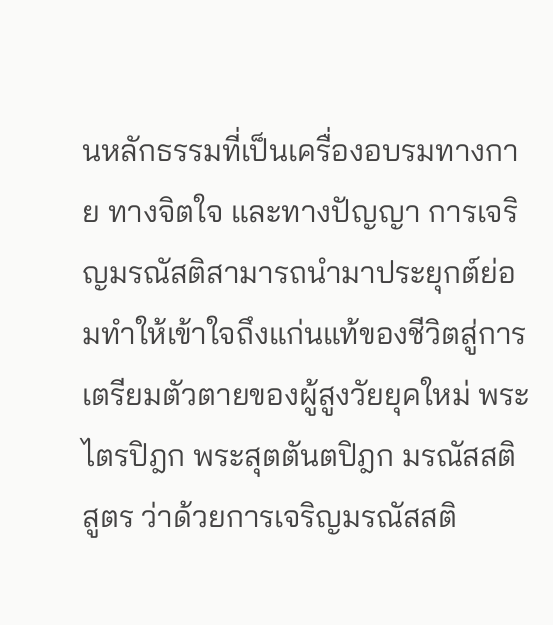นหลักธรรมที่เป็นเครื่องอบรมทางกาย ทางจิตใจ และทางปัญญา การเจริญมรณัสติสามารถนำมาประยุกต์ย่อมทำให้เข้าใจถึงแก่นแท้ของชีวิตสู่การเตรียมตัวตายของผู้สูงวัยยุคใหม่ พระไตรปิฎก พระสุตตันตปิฎก มรณัสสติสูตร ว่าด้วยการเจริญมรณัสสติ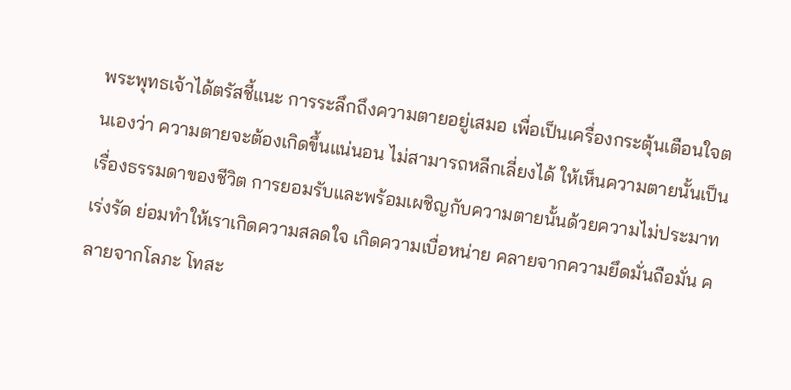พระพุทธเจ้าได้ตรัสชี้แนะ การระลึกถึงความตายอยู่เสมอ เพื่อเป็นเครื่องกระตุ้นเตือนใจตนเองว่า ความตายจะต้องเกิดขึ้นแน่นอน ไม่สามารถหลีกเลี่ยงได้ ให้เห็นความตายนั้นเป็นเรื่องธรรมดาของชีวิต การยอมรับและพร้อมเผชิญกับความตายนั้นด้วยความไม่ประมาท เร่งรัด ย่อมทำให้เราเกิดความสลดใจ เกิดความเบื่อหน่าย คลายจากความยึดมั่นถือมั่น คลายจากโลภะ โทสะ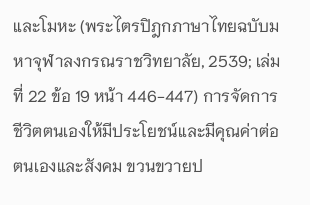และโมหะ (พระไตรปิฎกภาษาไทยฉบับมหาจุฬาลงกรณราชวิทยาลัย, 2539; เล่มที่ 22 ข้อ 19 หน้า 446-447) การจัดการชีวิตตนเองให้มีประโยชน์และมีคุณค่าต่อตนเองและสังคม ขวนขวายป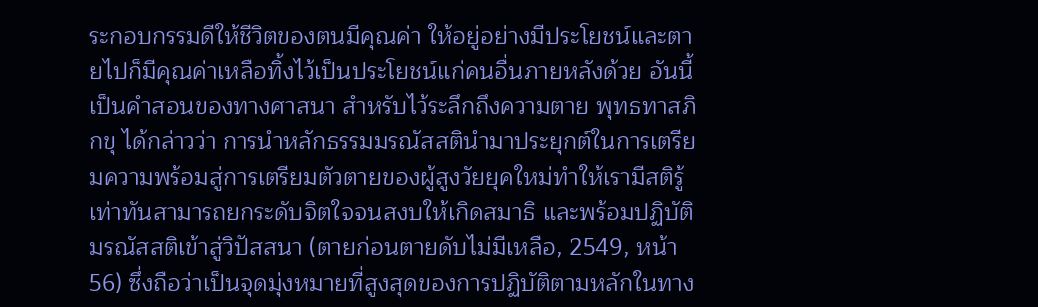ระกอบกรรมดีให้ชีวิตของตนมีคุณค่า ให้อยู่อย่างมีประโยชน์และตายไปก็มีคุณค่าเหลือทิ้งไว้เป็นประโยชน์แก่คนอื่นภายหลังด้วย อันนี้เป็นคำสอนของทางศาสนา สำหรับไว้ระลึกถึงความตาย พุทธทาสภิกขุ ได้กล่าวว่า การนำหลักธรรมมรณัสสตินำมาประยุกต์ในการเตรียมความพร้อมสู่การเตรียมตัวตายของผู้สูงวัยยุคใหม่ทำให้เรามีสติรู้เท่าทันสามารถยกระดับจิตใจจนสงบให้เกิดสมาธิ และพร้อมปฏิบัติมรณัสสติเข้าสู่วิปัสสนา (ตายก่อนตายดับไม่มีเหลือ, 2549, หน้า 56) ซึ่งถือว่าเป็นจุดมุ่งหมายที่สูงสุดของการปฏิบัติตามหลักในทาง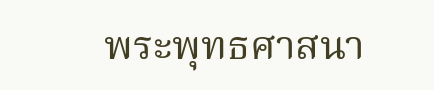พระพุทธศาสนา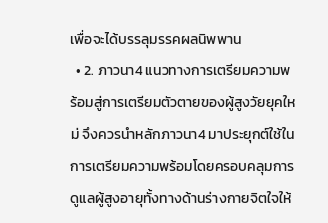เพื่อจะได้บรรลุมรรคผลนิพพาน
  • 2. ภาวนา4 แนวทางการเตรียมความพร้อมสู่การเตรียมตัวตายของผู้สูงวัยยุคใหม่ จึงควรนำหลักภาวนา4 มาประยุกต์ใช้ในการเตรียมความพร้อมโดยครอบคลุมการดูแลผู้สูงอายุทั้งทางด้านร่างกายจิตใจให้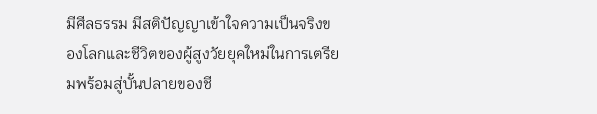มีศีลธรรม มีสติปัญญาเข้าใจความเป็นจริงของโลกและชีวิตของผู้สูงวัยยุคใหม่ในการเตรียมพร้อมสู่บั้นปลายของชี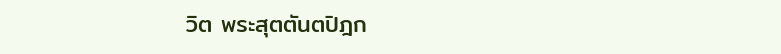วิต พระสุตตันตปิฎก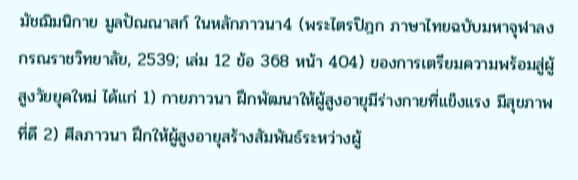มัชฌิมนิกาย มูลปัณณาสก์ ในหลักภาวนา4 (พระไตรปิฎก ภาษาไทยฉบับมหาจุฬาลงกรณราชวิทยาลัย, 2539; เล่ม 12 ข้อ 368 หน้า 404) ของการเตรียมความพร้อมสู่ผู้สูงวัยยุคใหม่ ได้แก่ 1) กายภาวนา ฝึกพัฒนาให้ผู้สูงอายุมีร่างกายที่แข็งแรง มีสุขภาพที่ดี 2) ศีลภาวนา ฝึกให้ผู้สูงอายุสร้างสัมพันธ์ระหว่างผู้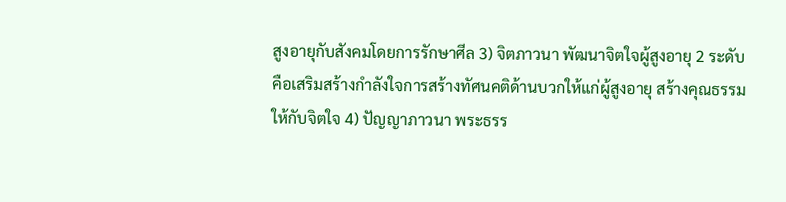สูงอายุกับสังคมโดยการรักษาศีล 3) จิตภาวนา พัฒนาจิตใจผู้สูงอายุ 2 ระดับ คือเสริมสร้างกำลังใจการสร้างทัศนคติด้านบวกให้แก่ผู้สูงอายุ สร้างคุณธรรมให้กับจิตใจ 4) ปัญญาภาวนา พระธรร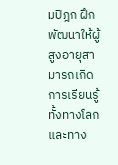มปิฎก ฝึกพัฒนาให้ผู้สูงอายุสามารถเกิดการเรียนรู้ทั้งทางโลกและทาง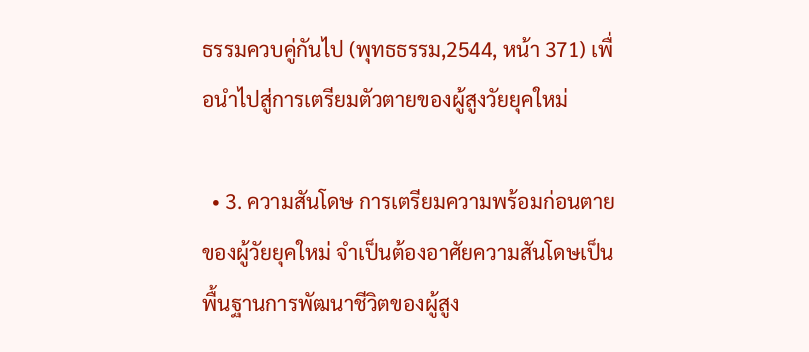ธรรมควบคู่กันไป (พุทธธรรม,2544, หน้า 371) เพื่อนำไปสู่การเตรียมตัวตายของผู้สูงวัยยุคใหม่

  • 3. ความสันโดษ การเตรียมความพร้อมก่อนตายของผู้วัยยุคใหม่ จำเป็นต้องอาศัยความสันโดษเป็นพื้นฐานการพัฒนาชีวิตของผู้สูง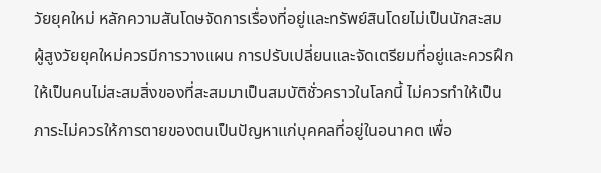วัยยุคใหม่ หลักความสันโดษจัดการเรื่องที่อยู่และทรัพย์สินโดยไม่เป็นนักสะสม ผู้สูงวัยยุคใหม่ควรมีการวางแผน การปรับเปลี่ยนและจัดเตรียมที่อยู่และควรฝึกให้เป็นคนไม่สะสมสิ่งของที่สะสมมาเป็นสมบัติชั่วคราวในโลกนี้ ไม่ควรทำให้เป็นภาระไม่ควรให้การตายของตนเป็นปัญหาแก่บุคคลที่อยู่ในอนาคต เพื่อ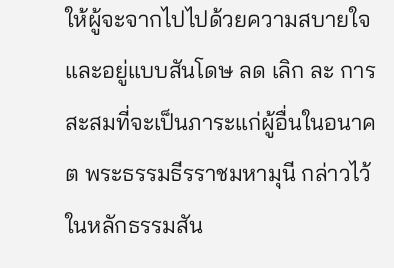ให้ผู้จะจากไปไปด้วยความสบายใจและอยู่แบบสันโดษ ลด เลิก ละ การสะสมที่จะเป็นภาระแก่ผู้อื่นในอนาคต พระธรรมธีรราชมหามุนี กล่าวไว้ ในหลักธรรมสัน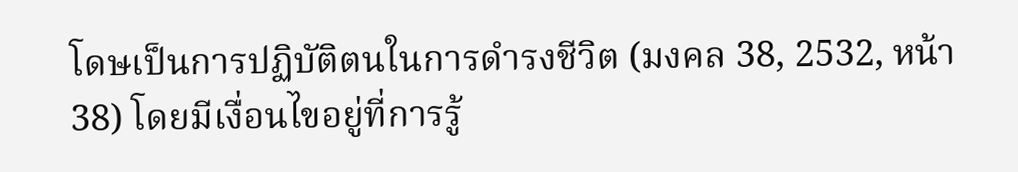โดษเป็นการปฏิบัติตนในการดำรงชีวิต (มงคล 38, 2532, หน้า 38) โดยมีเงื่อนไขอยู่ที่การรู้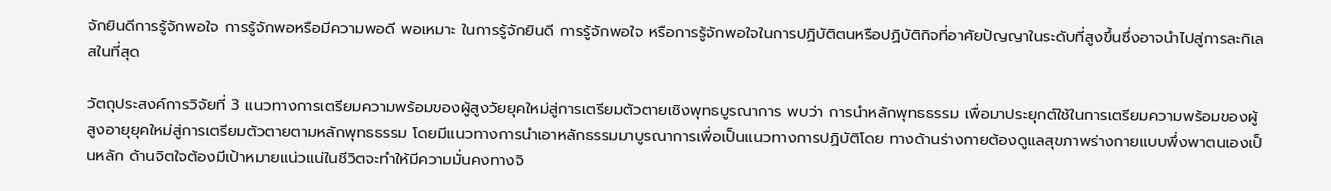จักยินดีการรู้จักพอใจ การรู้จักพอหรือมีความพอดี พอเหมาะ ในการรู้จักยินดี การรู้จักพอใจ หรือการรู้จักพอใจในการปฏิบัติตนหรือปฏิบัติกิจที่อาศัยปัญญาในระดับที่สูงขึ้นซึ่งอาจนำไปสู่การละกิเลสในที่สุด

วัตถุประสงค์การวิจัยที่ 3 แนวทางการเตรียมความพร้อมของผู้สูงวัยยุคใหม่สู่การเตรียมตัวตายเชิงพุทธบูรณาการ พบว่า การนําหลักพุทธธรรม เพื่อมาประยุกต์ใช้ในการเตรียมความพร้อมของผู้สูงอายุยุคใหม่สู่การเตรียมตัวตายตามหลักพุทธธรรม โดยมีแนวทางการนำเอาหลักธรรมมาบูรณาการเพื่อเป็นแนวทางการปฏิบัติโดย ทางด้านร่างกายต้องดูแลสุขภาพร่างกายแบบพึ่งพาตนเองเป็นหลัก ด้านจิตใจต้องมีเป้าหมายแน่วแน่ในชีวิตจะทำให้มีความมั่นคงทางจิ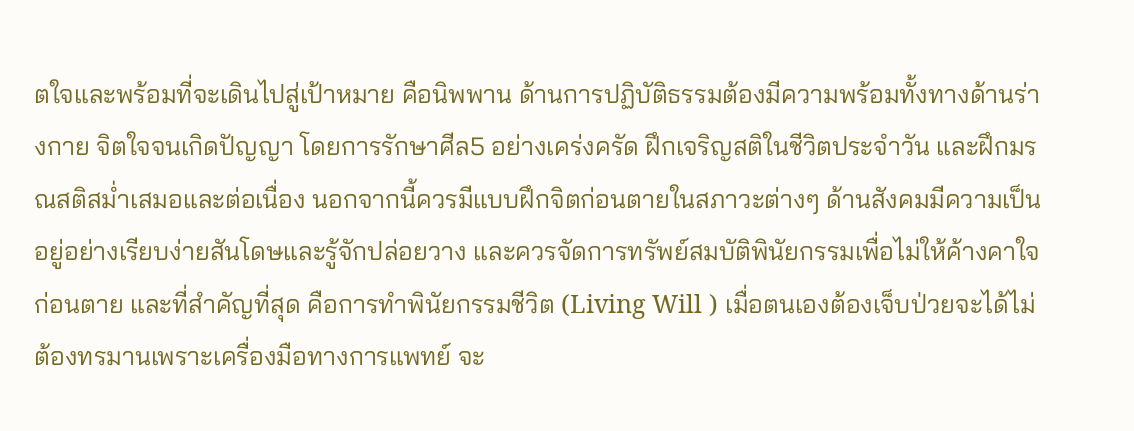ตใจและพร้อมที่จะเดินไปสู่เป้าหมาย คือนิพพาน ด้านการปฏิบัติธรรมต้องมีความพร้อมทั้งทางด้านร่างกาย จิตใจจนเกิดปัญญา โดยการรักษาศีล5 อย่างเคร่งครัด ฝึกเจริญสติในชีวิตประจำวัน และฝึกมรณสติสม่ำเสมอและต่อเนื่อง นอกจากนี้ควรมีแบบฝึกจิตก่อนตายในสภาวะต่างๆ ด้านสังคมมีความเป็นอยู่อย่างเรียบง่ายสันโดษและรู้จักปล่อยวาง และควรจัดการทรัพย์สมบัติพินัยกรรมเพื่อไม่ให้ค้างคาใจก่อนตาย และที่สำคัญที่สุด คือการทำพินัยกรรมชีวิต (Living Will ) เมื่อตนเองต้องเจ็บป่วยจะได้ไม่ต้องทรมานเพราะเครื่องมือทางการแพทย์ จะ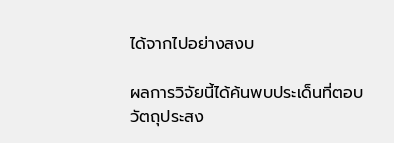ได้จากไปอย่างสงบ

ผลการวิจัยนี้ได้ค้นพบประเด็นที่ตอบวัตถุประสง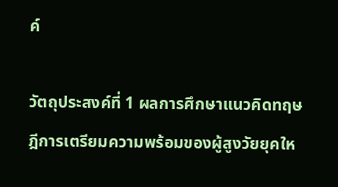ค์

วัตถุประสงค์ที่ 1 ผลการศึกษาแนวคิดทฤษฎีการเตรียมความพร้อมของผู้สูงวัยยุคให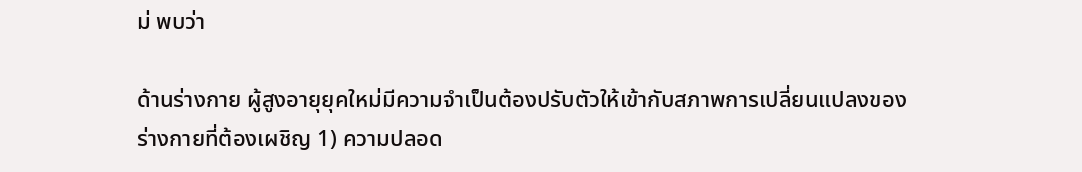ม่ พบว่า

ด้านร่างกาย ผู้สูงอายุยุคใหม่มีความจำเป็นต้องปรับตัวให้เข้ากับสภาพการเปลี่ยนแปลงของร่างกายที่ต้องเผชิญ 1) ความปลอด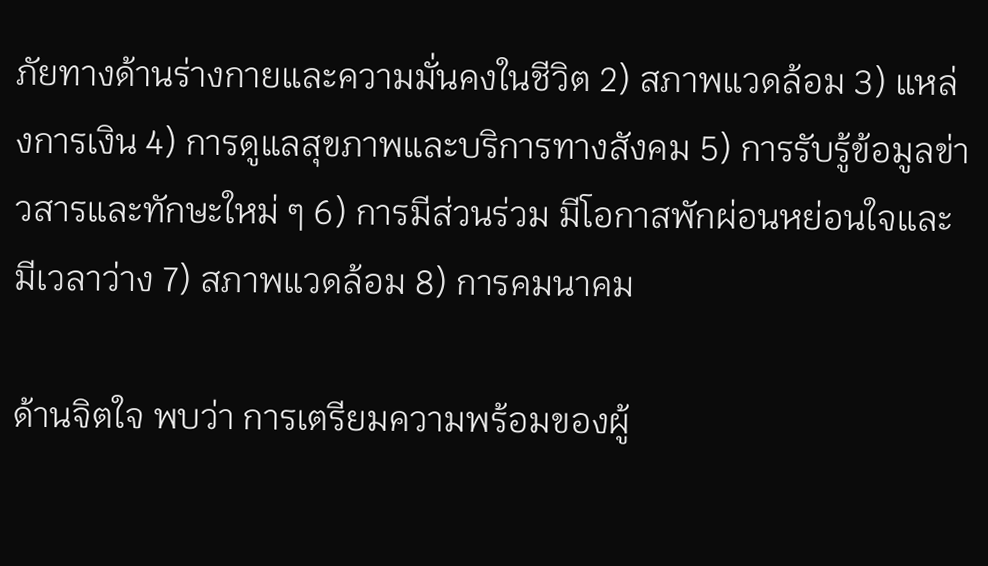ภัยทางด้านร่างกายและความมั่นคงในชีวิต 2) สภาพแวดล้อม 3) แหล่งการเงิน 4) การดูแลสุขภาพและบริการทางสังคม 5) การรับรู้ข้อมูลข่าวสารและทักษะใหม่ ๆ 6) การมีส่วนร่วม มีโอกาสพักผ่อนหย่อนใจและมีเวลาว่าง 7) สภาพแวดล้อม 8) การคมนาคม

ด้านจิตใจ พบว่า การเตรียมความพร้อมของผู้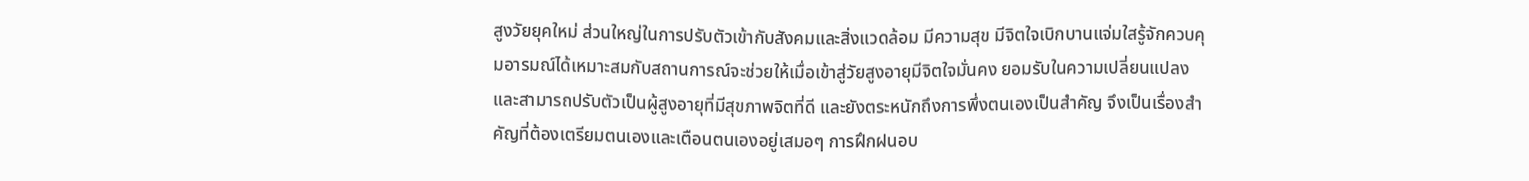สูงวัยยุคใหม่ ส่วนใหญ่ในการปรับตัวเข้ากับสังคมและสิ่งแวดล้อม มีความสุข มีจิตใจเบิกบานแจ่มใสรู้จักควบคุมอารมณ์ได้เหมาะสมกับสถานการณ์จะช่วยให้เมื่อเข้าสู่วัยสูงอายุมีจิตใจมั่นคง ยอมรับในความเปลี่ยนแปลงและสามารถปรับตัวเป็นผู้สูงอายุที่มีสุขภาพจิตที่ดี และยังตระหนักถึงการพึ่งตนเองเป็นสำคัญ จึงเป็นเรื่องสำคัญที่ต้องเตรียมตนเองและเตือนตนเองอยู่เสมอๆ การฝึกฝนอบ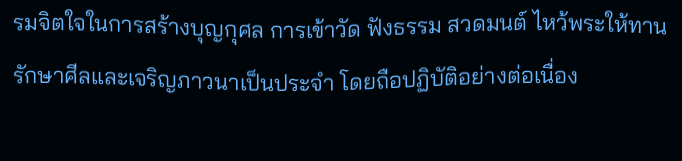รมจิตใจในการสร้างบุญกุศล การเข้าวัด ฟังธรรม สวดมนต์ ไหว้พระให้ทาน รักษาศีลและเจริญภาวนาเป็นประจำ โดยถือปฏิบัติอย่างต่อเนื่อง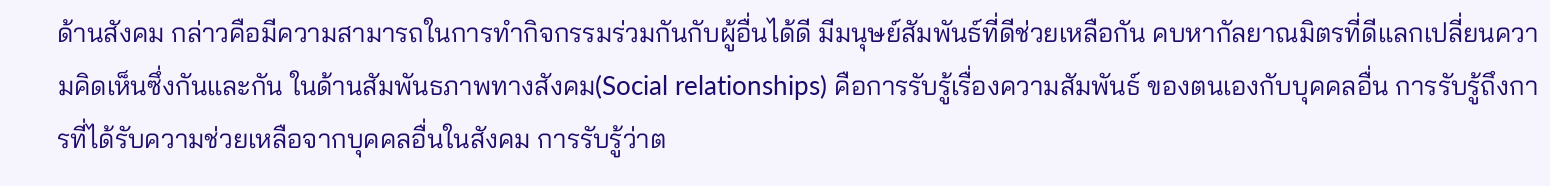ด้านสังคม กล่าวคือมีความสามารถในการทำกิจกรรมร่วมกันกับผู้อื่นได้ดี มีมนุษย์สัมพันธ์ที่ดีช่วยเหลือกัน คบหากัลยาณมิตรที่ดีแลกเปลี่ยนความคิดเห็นซึ่งกันและกัน ในด้านสัมพันธภาพทางสังคม(Social relationships) คือการรับรู้เรื่องความสัมพันธ์ ของตนเองกับบุคคลอื่น การรับรู้ถึงการที่ได้รับความช่วยเหลือจากบุคคลอื่นในสังคม การรับรู้ว่าต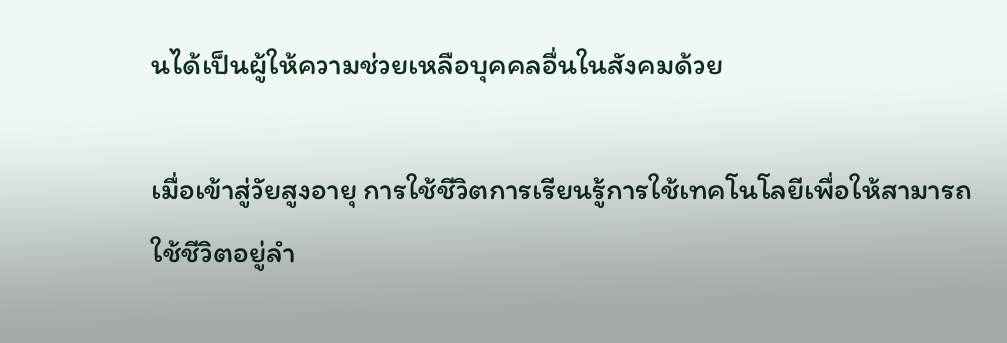นได้เป็นผู้ให้ความช่วยเหลือบุคคลอื่นในสังคมด้วย

เมื่อเข้าสู่วัยสูงอายุ การใช้ชีวิตการเรียนรู้การใช้เทคโนโลยีเพื่อให้สามารถใช้ชีวิตอยู่ลำ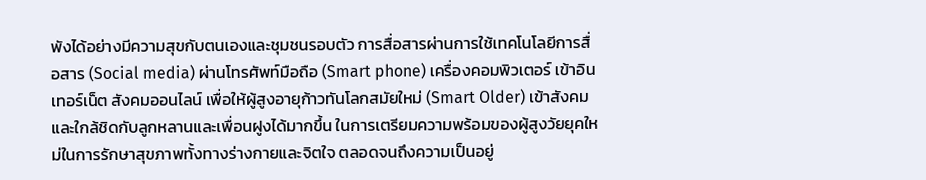พังได้อย่างมีความสุขกับตนเองและชุมชนรอบตัว การสื่อสารผ่านการใช้เทคโนโลยีการสื่อสาร (Social media) ผ่านโทรศัพท์มือถือ (Smart phone) เครื่องคอมพิวเตอร์ เข้าอินเทอร์เน็ต สังคมออนไลน์ เพื่อให้ผู้สูงอายุก้าวทันโลกสมัยใหม่ (Smart Older) เข้าสังคมและใกล้ชิดกับลูกหลานและเพื่อนฝูงได้มากขึ้น ในการเตรียมความพร้อมของผู้สูงวัยยุคใหม่ในการรักษาสุขภาพทั้งทางร่างกายและจิตใจ ตลอดจนถึงความเป็นอยู่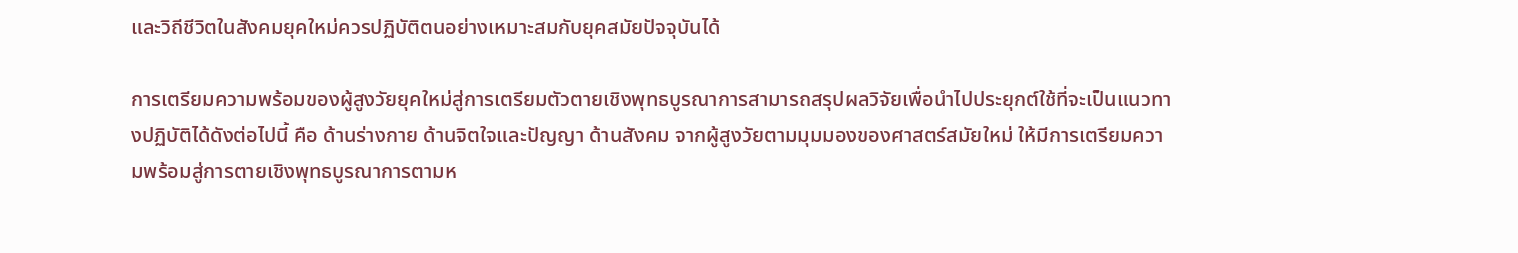และวิถีชีวิตในสังคมยุคใหม่ควรปฏิบัติตนอย่างเหมาะสมกับยุคสมัยปัจจุบันได้

การเตรียมความพร้อมของผู้สูงวัยยุคใหม่สู่การเตรียมตัวตายเชิงพุทธบูรณาการสามารถสรุปผลวิจัยเพื่อนำไปประยุกต์ใช้ที่จะเป็นแนวทางปฏิบัติได้ดังต่อไปนี้ คือ ด้านร่างกาย ด้านจิตใจและปัญญา ด้านสังคม จากผู้สูงวัยตามมุมมองของศาสตร์สมัยใหม่ ให้มีการเตรียมความพร้อมสู่การตายเชิงพุทธบูรณาการตามห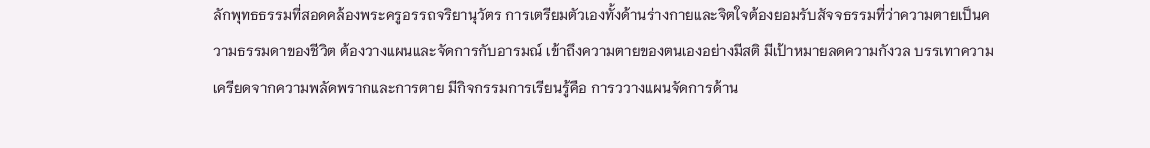ลักพุทธธรรมที่สอดคล้องพระครูอรรถจริยานุวัตร การเตรียมตัวเองทั้งด้านร่างกายและจิตใจต้องยอมรับสัจจธรรมที่ว่าความตายเป็นความธรรมดาของชีวิต ต้องวางแผนและจัดการกับอารมณ์ เข้าถึงความตายของตนเองอย่างมีสติ มีเป้าหมายลดความกังวล บรรเทาความเครียดจากความพลัดพรากและการตาย มีกิจกรรมการเรียนรู้คือ การววางแผนจัดการด้าน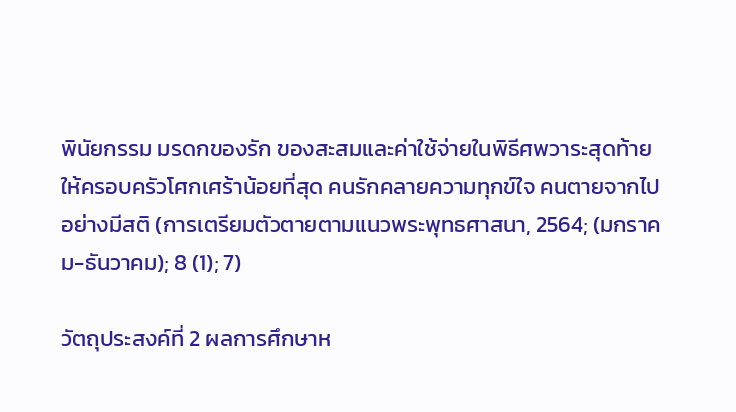พินัยกรรม มรดกของรัก ของสะสมและค่าใช้จ่ายในพิธีศพวาระสุดท้าย ให้ครอบครัวโศกเศร้าน้อยที่สุด คนรักคลายความทุกข์ใจ คนตายจากไปอย่างมีสติ (การเตรียมตัวตายตามแนวพระพุทธศาสนา, 2564; (มกราคม-ธันวาคม); 8 (1); 7)

วัตถุประสงค์ที่ 2 ผลการศึกษาห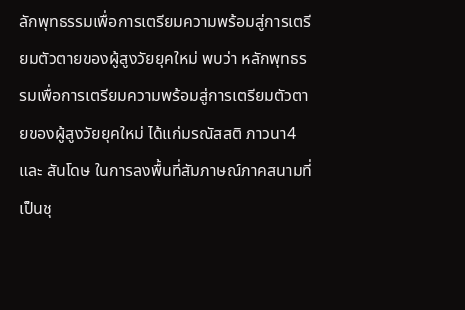ลักพุทธรรมเพื่อการเตรียมความพร้อมสู่การเตรียมตัวตายของผู้สูงวัยยุคใหม่ พบว่า หลักพุทธรรมเพื่อการเตรียมความพร้อมสู่การเตรียมตัวตายของผู้สูงวัยยุคใหม่ ได้แก่มรณัสสติ ภาวนา4 และ สันโดษ ในการลงพื้นที่สัมภาษณ์ภาคสนามที่เป็นชุ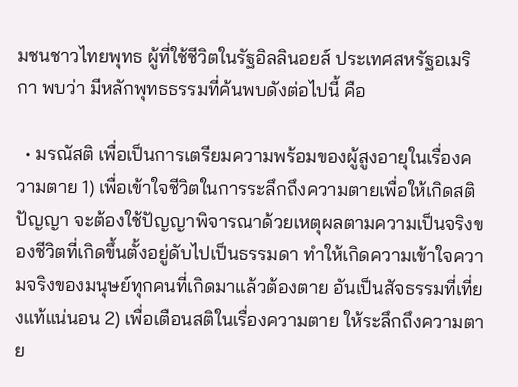มชนชาวไทยพุทธ ผู้ที่ใช้ชีวิตในรัฐอิลลินอยส์ ประเทศสหรัฐอเมริกา พบว่า มีหลักพุทธธรรมที่ค้นพบดังต่อไปนี้ คือ

  • มรณัสติ เพื่อเป็นการเตรียมความพร้อมของผู้สูงอายุในเรื่องความตาย 1) เพื่อเข้าใจชีวิตในการระลึกถึงความตายเพื่อให้เกิดสติปัญญา จะต้องใช้ปัญญาพิจารณาด้วยเหตุผลตามความเป็นจริงของชีวิตที่เกิดขึ้นตั้งอยู่ดับไปเป็นธรรมดา ทำให้เกิดความเข้าใจความจริงของมนุษย์ทุกคนที่เกิดมาแล้วต้องตาย อันเป็นสัจธรรมที่เที่ยงแท้แน่นอน 2) เพื่อเตือนสติในเรื่องความตาย ให้ระลึกถึงความตาย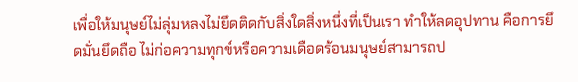เพื่อให้มนุษย์ไม่ลุ่มหลงไม่ยึดติดกับสิ่งใดสิ่งหนึ่งที่เป็นเรา ทำให้ลดอุปทาน คือการยึดมั่นยึดถือ ไม่ก่อความทุกข์หรือความเดือดร้อนมนุษย์สามารถป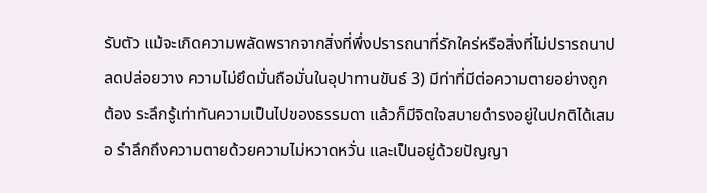รับตัว แม้จะเกิดความพลัดพรากจากสิ่งที่พึ่งปรารถนาที่รักใคร่หรือสิ่งที่ไม่ปรารถนาปลดปล่อยวาง ความไม่ยึดมั่นถือมั่นในอุปาทานขันธ์ 3) มีท่าที่มีต่อความตายอย่างถูกต้อง ระลึกรู้เท่าทันความเป็นไปของธรรมดา แล้วก็มีจิตใจสบายดำรงอยู่ในปกติได้เสมอ รำลึกถึงความตายด้วยความไม่หวาดหวั่น และเป็นอยู่ด้วยปัญญา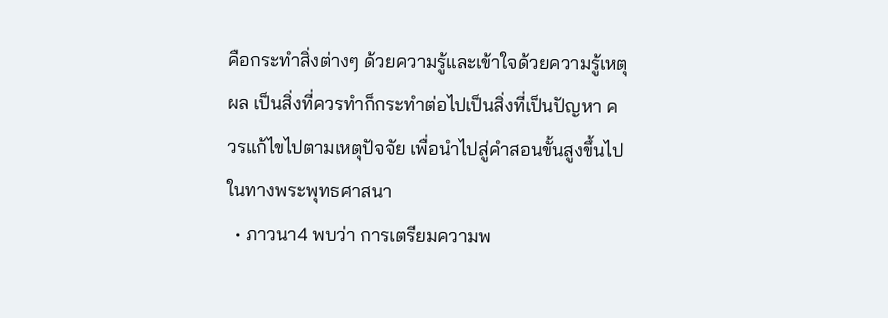คือกระทำสิ่งต่างๆ ด้วยความรู้และเข้าใจด้วยความรู้เหตุผล เป็นสิ่งที่ควรทำก็กระทำต่อไปเป็นสิ่งที่เป็นปัญหา ควรแก้ไขไปตามเหตุปัจจัย เพื่อนำไปสู่คำสอนขั้นสูงขึ้นไปในทางพระพุทธศาสนา
  • ภาวนา4 พบว่า การเตรียมความพ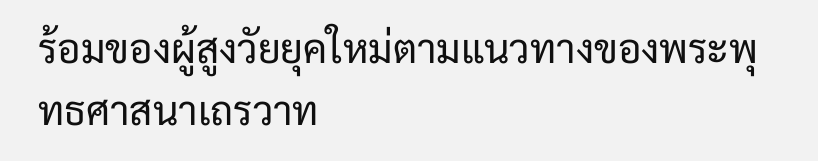ร้อมของผู้สูงวัยยุคใหม่ตามแนวทางของพระพุทธศาสนาเถรวาท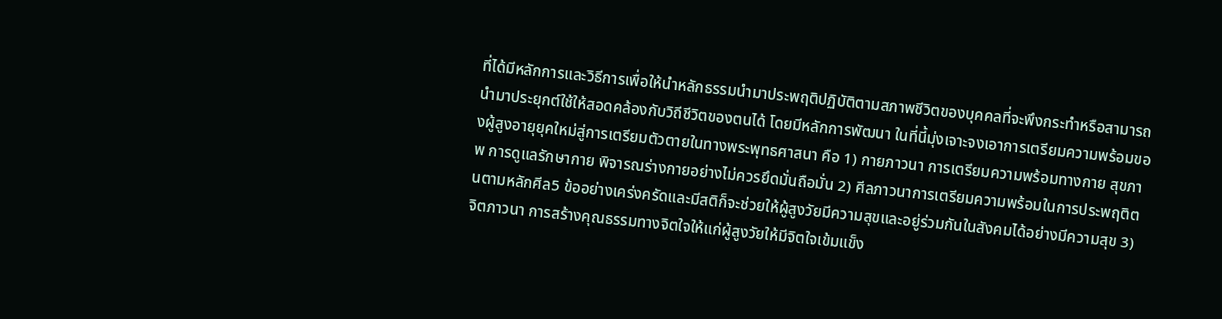ที่ได้มีหลักการและวิธีการเพื่อให้นำหลักธรรมนำมาประพฤติปฏิบัติตามสภาพชีวิตของบุคคลที่จะพึงกระทำหรือสามารถนำมาประยุกต์ใช้ให้สอดคล้องกับวิถีชีวิตของตนได้ โดยมีหลักการพัฒนา ในที่นี้มุ่งเจาะจงเอาการเตรียมความพร้อมของผู้สูงอายุยุคใหม่สู่การเตรียมตัวตายในทางพระพุทธศาสนา คือ 1) กายภาวนา การเตรียมความพร้อมทางกาย สุขภาพ การดูแลรักษากาย พิจารณร่างกายอย่างไม่ควรยึดมั่นถือมั่น 2) ศีลภาวนาการเตรียมความพร้อมในการประพฤติตนตามหลักศีล5 ข้ออย่างเคร่งครัดและมีสติก็จะช่วยให้ผู้สูงวัยมีความสุขและอยู่ร่วมกันในสังคมได้อย่างมีความสุข 3) จิตภาวนา การสร้างคุณธรรมทางจิตใจให้แก่ผู้สูงวัยให้มีจิตใจเข้มแข็ง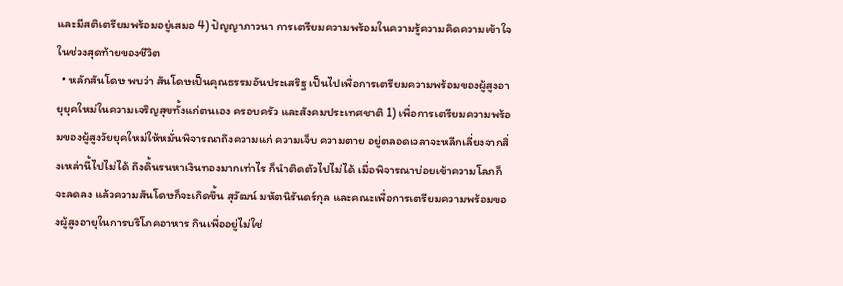และมีสติเตรียมพร้อมอยู่เสมอ 4) ปัญญาภาวนา การเตรียมความพร้อมในความรู้ความคิดความเข้าใจในช่วงสุดท้ายของชีวิต
  • หลักสันโดษ พบว่า สันโดษเป็นคุณธรรมอันประเสริฐ เป็นไปเพื่อการเตรียมความพร้อมของผู้สูงอายุยุคใหม่ในความเจริญสุขทั้งแก่ตนเอง ครอบครัว และสังคมประเทศชาติ 1) เพื่อการเตรียมความพร้อมของผู้สูงวัยยุคใหม่ให้หมั่นพิจารณาถึงความแก่ ความเจ็บ ความตาย อยู่ตลอดเวลาจะหลีกเลี่ยงจากสิ่งเหล่านี้ไปไม่ได้ ถึงดิ้นรนหาเงินทองมากเท่าไร ก็นำติดตัวไปไม่ได้ เมื่อพิจารณาบ่อยเข้าความโลภก็จะลดลง แล้วความสันโดษก็จะเกิดขึ้น สุวัฒน์ มหัตนิรันดร์กุล และคณะเพื่อการเตรียมความพร้อมของผู้สูงอายุในการบริโภคอาหาร กินเพื่ออยู่ไม่ใช่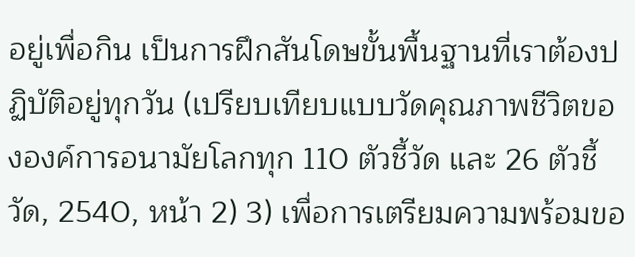อยู่เพื่อกิน เป็นการฝึกสันโดษขั้นพื้นฐานที่เราต้องปฏิบัติอยู่ทุกวัน (เปรียบเทียบแบบวัดคุณภาพชีวิตขององค์การอนามัยโลกทุก 110 ตัวชี้วัด และ 26 ตัวชี้วัด, 2540, หน้า 2) 3) เพื่อการเตรียมความพร้อมขอ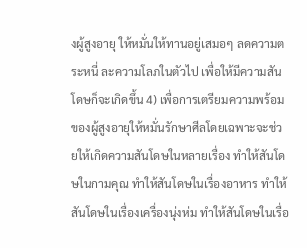งผู้สูงอายุ ให้หมั่นให้ทานอยู่เสมอๆ ลดความตระหนี่ ละความโลภในตัวไป เพื่อให้มีความสันโดษก็จะเกิดขึ้น 4) เพื่อการเตรียมความพร้อมของผู้สูงอายุให้หมั่นรักษาศีลโดยเฉพาะจะช่วยให้เกิดความสันโดษในหลายเรื่อง ทำให้สันโดษในกามคุณ ทำให้สันโดษในเรื่องอาหาร ทำให้สันโดษในเรื่องเครื่องนุ่งห่ม ทำให้สันโดษในเรื่อ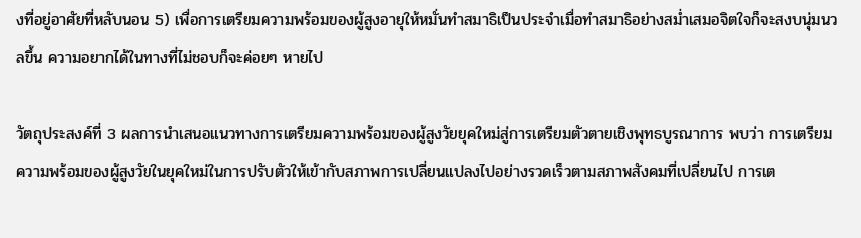งที่อยู่อาศัยที่หลับนอน 5) เพื่อการเตรียมความพร้อมของผู้สูงอายุให้หมั่นทำสมาธิเป็นประจำเมื่อทำสมาธิอย่างสม่ำเสมอจิตใจก็จะสงบนุ่มนวลขึ้น ความอยากได้ในทางที่ไม่ชอบก็จะค่อยๆ หายไป

วัตถุประสงค์ที่ 3 ผลการนำเสนอแนวทางการเตรียมความพร้อมของผู้สูงวัยยุคใหม่สู่การเตรียมตัวตายเชิงพุทธบูรณาการ พบว่า การเตรียมความพร้อมของผู้สูงวัยในยุคใหม่ในการปรับตัวให้เข้ากับสภาพการเปลี่ยนแปลงไปอย่างรวดเร็วตามสภาพสังคมที่เปลี่ยนไป การเต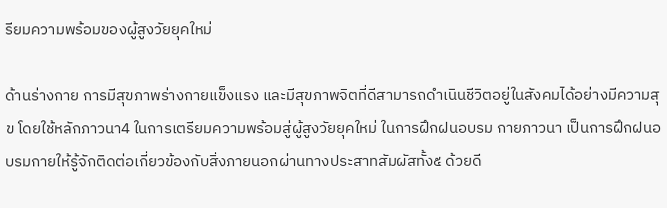รียมความพร้อมของผู้สูงวัยยุคใหม่

ด้านร่างกาย การมีสุขภาพร่างกายแข็งแรง และมีสุขภาพจิตที่ดีสามารถดำเนินชีวิตอยู่ในสังคมได้อย่างมีความสุข โดยใช้หลักภาวนา4 ในการเตรียมความพร้อมสู่ผู้สูงวัยยุคใหม่ ในการฝึกฝนอบรม กายภาวนา เป็นการฝึกฝนอบรมกายให้รู้จักติดต่อเกี่ยวข้องกับสิ่งภายนอกผ่านทางประสาทสัมผัสทั้ง๕ ด้วยดี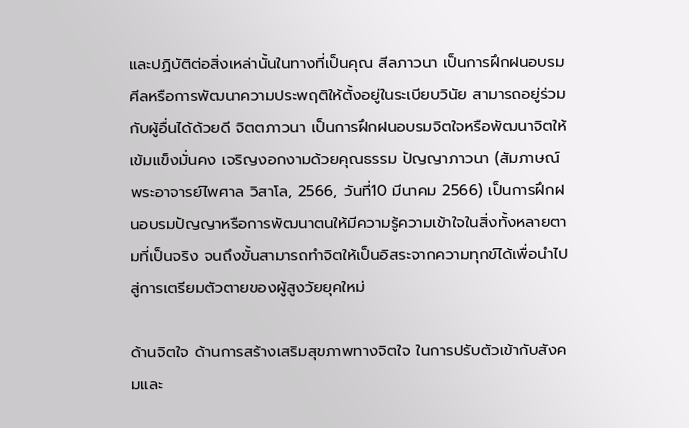และปฏิบัติต่อสิ่งเหล่านั้นในทางที่เป็นคุณ สีลภาวนา เป็นการฝึกฝนอบรมศีลหรือการพัฒนาความประพฤติให้ตั้งอยู่ในระเบียบวินัย สามารถอยู่ร่วมกับผู้อื่นได้ด้วยดี จิตตภาวนา เป็นการฝึกฝนอบรมจิตใจหรือพัฒนาจิตให้เข้มแข็งมั่นคง เจริญงอกงามด้วยคุณธรรม ปัญญาภาวนา (สัมภาษณ์ พระอาจารย์ไพศาล วิสาโล, 2566, วันที่10 มีนาคม 2566) เป็นการฝึกฝนอบรมปัญญาหรือการพัฒนาตนให้มีความรู้ความเข้าใจในสิ่งทั้งหลายตามที่เป็นจริง จนถึงขั้นสามารถทำจิตให้เป็นอิสระจากความทุกข์ได้เพื่อนำไปสู่การเตรียมตัวตายของผู้สูงวัยยุคใหม่

ด้านจิตใจ ด้านการสร้างเสริมสุขภาพทางจิตใจ ในการปรับตัวเข้ากับสังคมและ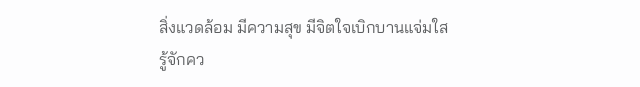สิ่งแวดล้อม มีความสุข มีจิตใจเบิกบานแจ่มใสรู้จักคว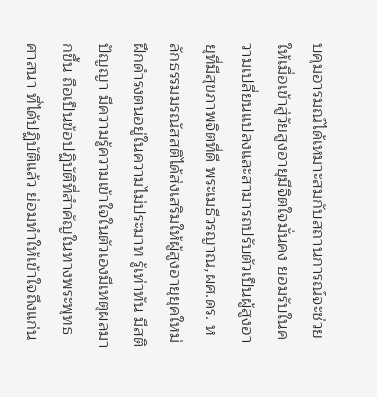บคุมอารมณ์ได้เหมาะสมกับสถานการณ์จะช่วยให้เมื่อเข้าสู่วัยสูงอายุมีจิตใจมั่นคง ยอมรับในความเปลี่ยนแปลงและสามารถปรับตัวเป็นผู้สูงอายุที่มีสุขภาพจิตที่ดี พระเมธีวรญาณ,ผศ.ดร. หลักธรรมมรณัสสติได้ส่งเสริมให้ผู้สูงอายุยุคใหม่ ฝึกดำรงตนอยู่ในความไม่ประมาท รู้เท่าทัน มีสติปัญญา มีความรู้ความเข้าใจในตัวเองมีเหตุผลมากขึ้น ถือเป็นข้อปฏิบัติที่สำคัญในทางพระพุทธศาสนา ที่ได้ปฏิบัติแล้ว ย่อมทำให้เข้าใจถึงแก่น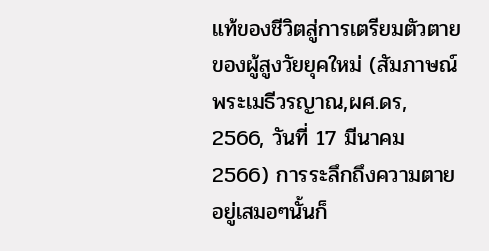แท้ของชีวิตสู่การเตรียมตัวตายของผู้สูงวัยยุคใหม่ (สัมภาษณ์ พระเมธีวรญาณ,ผศ.ดร, 2566, วันที่ 17 มีนาคม 2566) การระลึกถึงความตายอยู่เสมอๆนั้นก็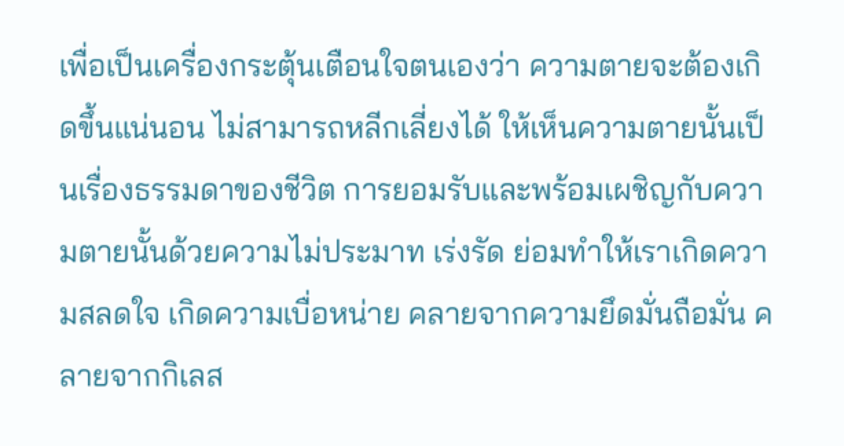เพื่อเป็นเครื่องกระตุ้นเตือนใจตนเองว่า ความตายจะต้องเกิดขึ้นแน่นอน ไม่สามารถหลีกเลี่ยงได้ ให้เห็นความตายนั้นเป็นเรื่องธรรมดาของชีวิต การยอมรับและพร้อมเผชิญกับความตายนั้นด้วยความไม่ประมาท เร่งรัด ย่อมทำให้เราเกิดความสลดใจ เกิดความเบื่อหน่าย คลายจากความยึดมั่นถือมั่น คลายจากกิเลส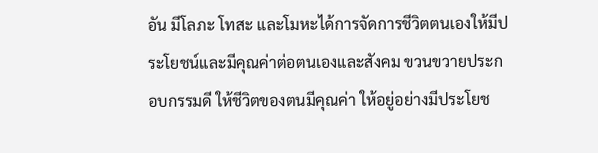อัน มีโลภะ โทสะ และโมหะได้การจัดการชีวิตตนเองให้มีประโยชน์และมีคุณค่าต่อตนเองและสังคม ขวนขวายประกอบกรรมดี ให้ชีวิตของตนมีคุณค่า ให้อยู่อย่างมีประโยช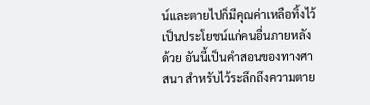น์และตายไปก็มีคุณค่าเหลือทิ้งไว้เป็นประโยชน์แก่คนอื่นภายหลังด้วย อันนี้เป็นคำสอนของทางศาสนา สำหรับไว้ระลึกถึงความตาย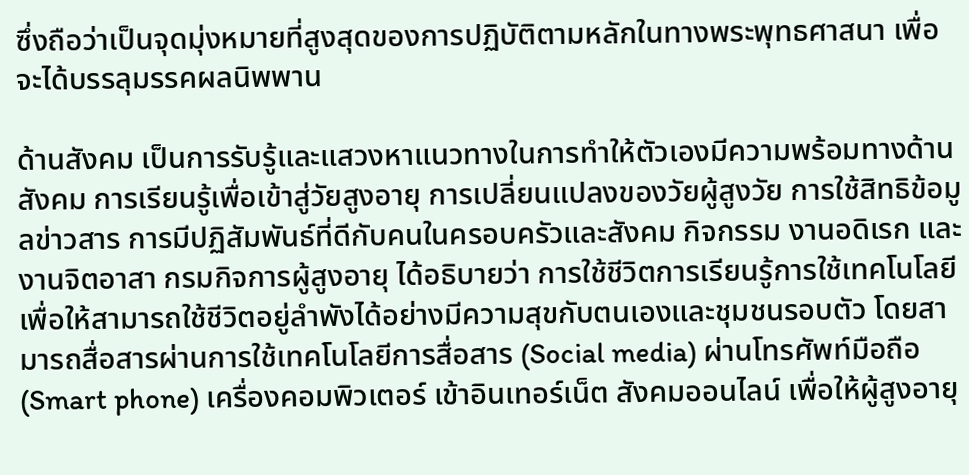ซึ่งถือว่าเป็นจุดมุ่งหมายที่สูงสุดของการปฏิบัติตามหลักในทางพระพุทธศาสนา เพื่อจะได้บรรลุมรรคผลนิพพาน

ด้านสังคม เป็นการรับรู้และแสวงหาแนวทางในการทำให้ตัวเองมีความพร้อมทางด้านสังคม การเรียนรู้เพื่อเข้าสู่วัยสูงอายุ การเปลี่ยนแปลงของวัยผู้สูงวัย การใช้สิทธิข้อมูลข่าวสาร การมีปฏิสัมพันธ์ที่ดีกับคนในครอบครัวและสังคม กิจกรรม งานอดิเรก และงานจิตอาสา กรมกิจการผู้สูงอายุ ได้อธิบายว่า การใช้ชีวิตการเรียนรู้การใช้เทคโนโลยีเพื่อให้สามารถใช้ชีวิตอยู่ลำพังได้อย่างมีความสุขกับตนเองและชุมชนรอบตัว โดยสามารถสื่อสารผ่านการใช้เทคโนโลยีการสื่อสาร (Social media) ผ่านโทรศัพท์มือถือ(Smart phone) เครื่องคอมพิวเตอร์ เข้าอินเทอร์เน็ต สังคมออนไลน์ เพื่อให้ผู้สูงอายุ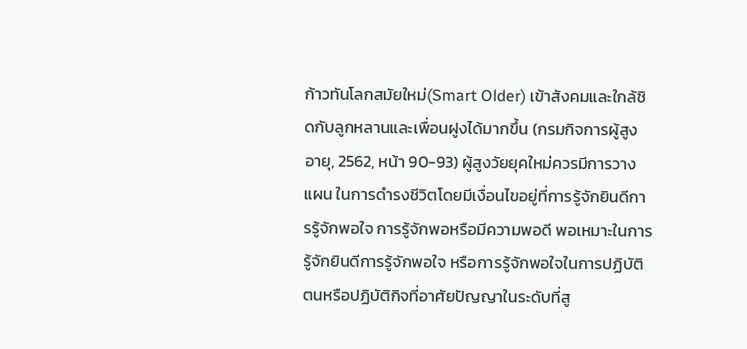ก้าวทันโลกสมัยใหม่(Smart Older) เข้าสังคมและใกล้ชิดกับลูกหลานและเพื่อนฝูงได้มากขึ้น (กรมกิจการผู้สูงอายุ, 2562, หน้า 90-93) ผู้สูงวัยยุคใหม่ควรมีการวางแผน ในการดำรงชีวิตโดยมีเงื่อนไขอยู่ที่การรู้จักยินดีการรู้จักพอใจ การรู้จักพอหรือมีความพอดี พอเหมาะในการรู้จักยินดีการรู้จักพอใจ หรือการรู้จักพอใจในการปฏิบัติตนหรือปฏิบัติกิจที่อาศัยปัญญาในระดับที่สู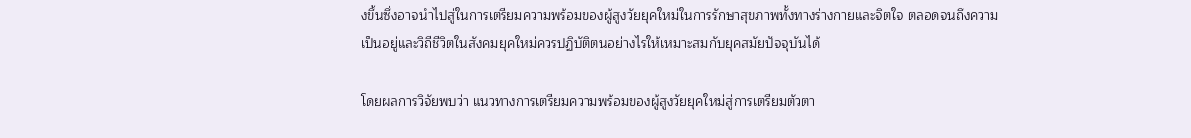งขึ้นซึ่งอาจนำไปสู่ในการเตรียมความพร้อมของผู้สูงวัยยุคใหม่ในการรักษาสุขภาพทั้งทางร่างกายและจิตใจ ตลอดจนถึงความเป็นอยู่และวิถีชีวิตในสังคมยุคใหม่ควรปฏิบัติตนอย่างไรให้เหมาะสมกับยุคสมัยปัจจุบันได้

โดยผลการวิจัยพบว่า แนวทางการเตรียมความพร้อมของผู้สูงวัยยุคใหม่สู่การเตรียมตัวตา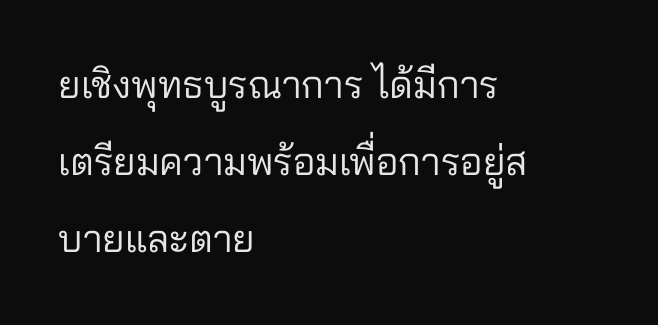ยเชิงพุทธบูรณาการ ได้มีการเตรียมความพร้อมเพื่อการอยู่สบายและตาย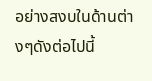อย่างสงบในด้านต่างๆดังต่อไปนี้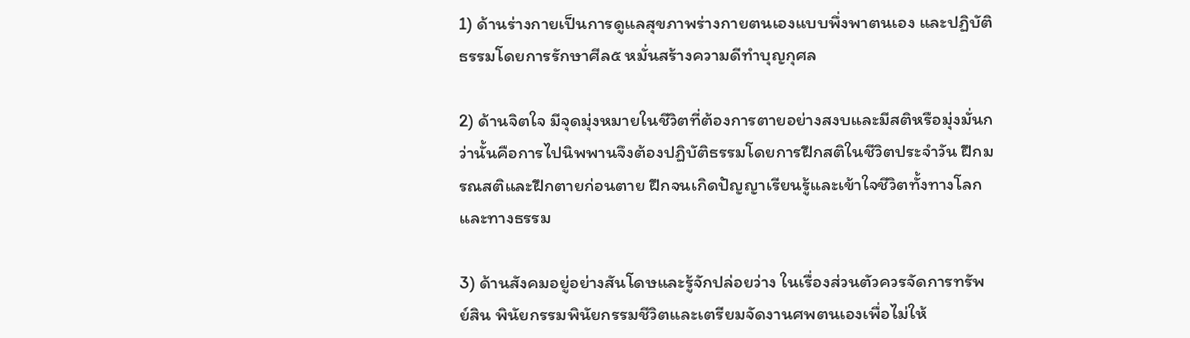1) ด้านร่างกายเป็นการดูแลสุขภาพร่างกายตนเองแบบพึ่งพาตนเอง และปฏิบัติธรรมโดยการรักษาศีล๕ หมั่นสร้างความดีทำบุญกุศล

2) ด้านจิตใจ มีจุดมุ่งหมายในชีวิตที่ต้องการตายอย่างสงบและมีสติหรือมุ่งมั่นกว่านั้นคือการไปนิพพานจึงต้องปฏิบัติธรรมโดยการฝึกสติในชีวิตประจำวัน ฝึกมรณสติและฝึกตายก่อนตาย ฝึกจนเกิดปัญญาเรียนรู้และเข้าใจชีวิตทั้งทางโลกและทางธรรม

3) ด้านสังคมอยู่อย่างสันโดษและรู้จักปล่อยว่าง ในเรื่องส่วนตัวควรจัดการทรัพย์สิน พินัยกรรมพินัยกรรมชีวิตและเตรียมจัดงานศพตนเองเพื่อไม่ให้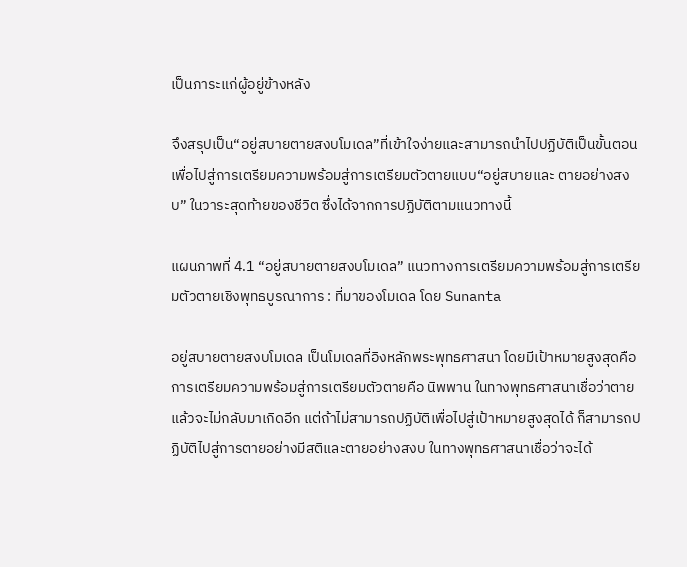เป็นภาระแก่ผู้อยู่ข้างหลัง

จึงสรุปเป็น“อยู่สบายตายสงบโมเดล”ที่เข้าใจง่ายและสามารถนำไปปฏิบัติเป็นขั้นตอนเพื่อไปสู่การเตรียมความพร้อมสู่การเตรียมตัวตายแบบ“อยู่สบายและ ตายอย่างสงบ” ในวาระสุดท้ายของชีวิต ซึ่งได้จากการปฏิบัติตามแนวทางนี้

แผนภาพที่ 4.1 “อยู่สบายตายสงบโมเดล” แนวทางการเตรียมความพร้อมสู่การเตรียมตัวตายเชิงพุทธบูรณาการ : ที่มาของโมเดล โดย Sunanta

อยู่สบายตายสงบโมเดล เป็นโมเดลที่อิงหลักพระพุทธศาสนา โดยมีเป้าหมายสูงสุดคือการเตรียมความพร้อมสู่การเตรียมตัวตายคือ นิพพาน ในทางพุทธศาสนาเชื่อว่าตายแล้วจะไม่กลับมาเกิดอีก แต่ถ้าไม่สามารถปฏิบัติเพื่อไปสู่เป้าหมายสูงสุดได้ ก็สามารถปฏิบัติไปสู่การตายอย่างมีสติและตายอย่างสงบ ในทางพุทธศาสนาเชื่อว่าจะได้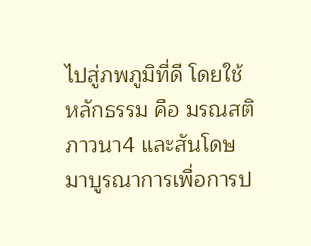ไปสู่ภพภูมิที่ดี โดยใช้หลักธรรม คือ มรณสติ ภาวนา4 และสันโดษ มาบูรณาการเพื่อการป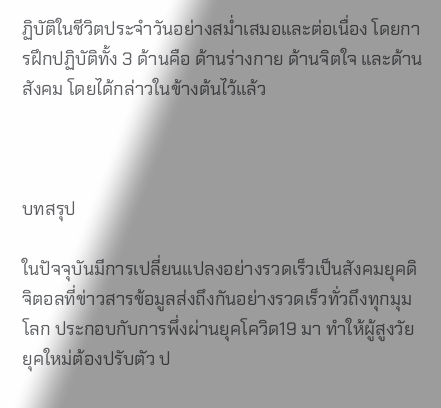ฏิบัติในชีวิตประจำวันอย่างสม่ำเสมอและต่อเนื่อง โดยการฝึกปฏิบัติทั้ง 3 ด้านคือ ด้านร่างกาย ด้านจิตใจ และด้านสังคม โดยได้กล่าวในข้างต้นไว้แล้ว



บทสรุป

ในปัจจุบันมีการเปลี่ยนแปลงอย่างรวดเร็วเป็นสังคมยุคดิจิตอลที่ข่าวสารข้อมูลส่งถึงกันอย่างรวดเร็วทั่วถึงทุกมุมโลก ประกอบกับการพึ่งผ่านยุคโควิด19 มา ทำให้ผู้สูงวัยยุคใหม่ต้องปรับตัว ป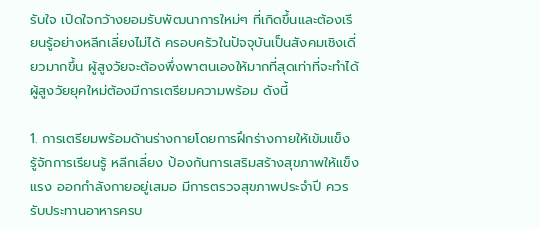รับใจ เปิดใจกว้างยอมรับพัฒนาการใหม่ๆ ที่เกิดขึ้นและต้องเรียนรู้อย่างหลีกเลี่ยงไม่ได้ ครอบครัวในปัจจุบันเป็นสังคมเชิงเดี่ยวมากขึ้น ผู้สูงวัยจะต้องพึ่งพาตนเองให้มากที่สุดเท่าที่จะทำได้ ผู้สูงวัยยุคใหม่ต้องมีการเตรียมความพร้อม ดังนี้

1. การเตรียมพร้อมด้านร่างกายโดยการฝึกร่างกายให้เข้มแข็ง รู้จักการเรียนรู้ หลีกเลี่ยง ป้องกันการเสริมสร้างสุขภาพให้แข็งแรง ออกกำลังกายอยู่เสมอ มีการตรวจสุขภาพประจำปี ควรรับประทานอาหารครบ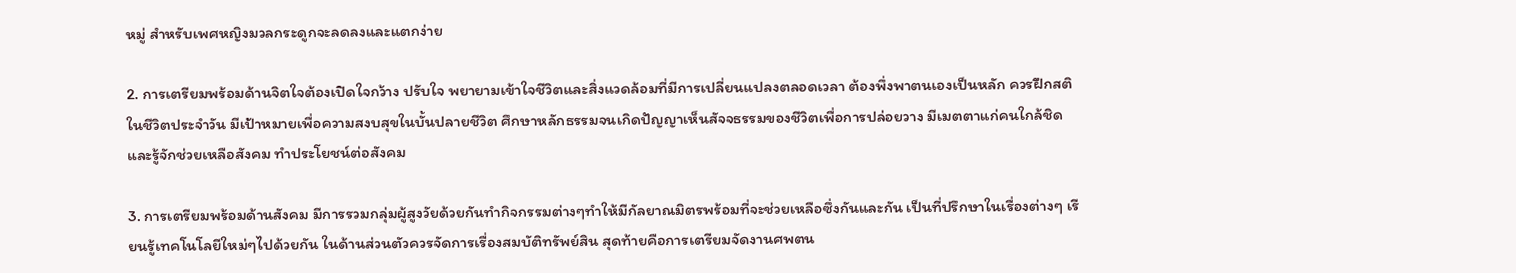หมู่ สำหรับเพศหญิงมวลกระดูกจะลดลงและแตกง่าย

2. การเตรียมพร้อมด้านจิตใจต้องเปิดใจกว้าง ปรับใจ พยายามเข้าใจชีวิตและสิ่งแวดล้อมที่มีการเปลี่ยนแปลงตลอดเวลา ต้องพึ่งพาตนเองเป็นหลัก ควรฝึกสติในชีวิตประจำวัน มีเป้าหมายเพื่อความสงบสุขในบั้นปลายชีวิต ศึกษาหลักธรรมจนเกิดปัญญาเห็นสัจจธรรมของชีวิตเพื่อการปล่อยวาง มีเมตตาแก่คนใกล้ชิดและรู้จักช่วยเหลือสังคม ทำประโยชน์ต่อสังคม

3. การเตรียมพร้อมด้านสังคม มีการรวมกลุ่มผู้สูงวัยด้วยกันทำกิจกรรมต่างๆทำให้มีกัลยาณมิตรพร้อมที่จะช่วยเหลือซึ่งกันและกัน เป็นที่ปรึกษาในเรื่องต่างๆ เรียนรู้เทคโนโลยีใหม่ๆไปด้วยกัน ในด้านส่วนตัวควรจัดการเรื่องสมบัติทรัพย์สิน สุดท้ายคือการเตรียมจัดงานศพตน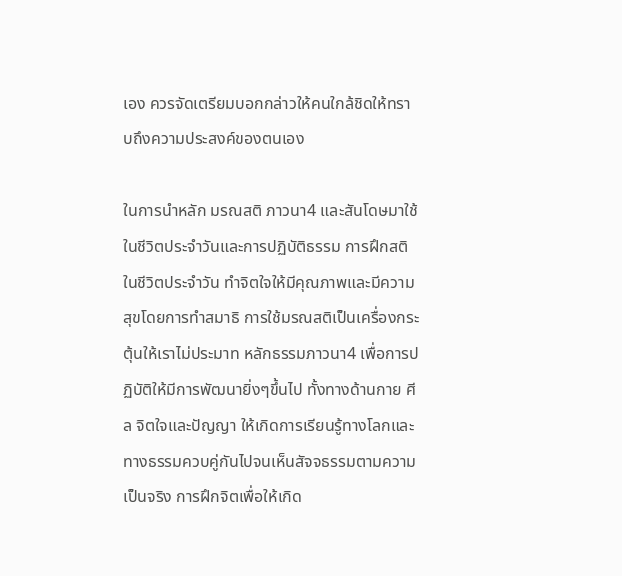เอง ควรจัดเตรียมบอกกล่าวให้คนใกล้ชิดให้ทราบถึงความประสงค์ของตนเอง

ในการนำหลัก มรณสติ ภาวนา4 และสันโดษมาใช้ในชีวิตประจำวันและการปฏิบัติธรรม การฝึกสติในชีวิตประจำวัน ทำจิตใจให้มีคุณภาพและมีความสุขโดยการทำสมาธิ การใช้มรณสติเป็นเครื่องกระตุ้นให้เราไม่ประมาท หลักธรรมภาวนา4 เพื่อการปฏิบัติให้มีการพัฒนายิ่งๆขึ้นไป ทั้งทางด้านกาย ศีล จิตใจและปัญญา ให้เกิดการเรียนรู้ทางโลกและทางธรรมควบคู่กันไปจนเห็นสัจจธรรมตามความเป็นจริง การฝึกจิตเพื่อให้เกิด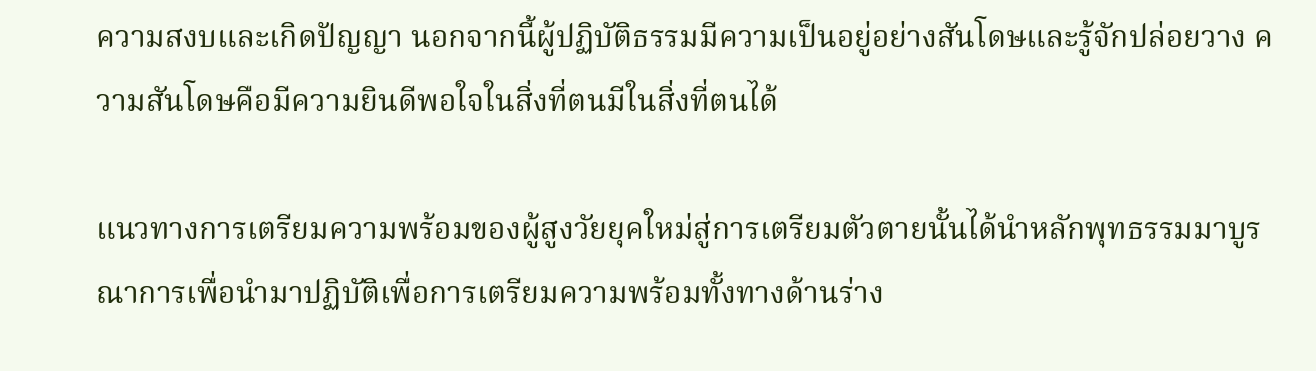ความสงบและเกิดปัญญา นอกจากนี้ผู้ปฏิบัติธรรมมีความเป็นอยู่อย่างสันโดษและรู้จักปล่อยวาง ความสันโดษคือมีความยินดีพอใจในสิ่งที่ตนมีในสิ่งที่ตนได้

แนวทางการเตรียมความพร้อมของผู้สูงวัยยุคใหม่สู่การเตรียมตัวตายนั้นได้นำหลักพุทธรรมมาบูรณาการเพื่อนำมาปฏิบัติเพื่อการเตรียมความพร้อมทั้งทางด้านร่าง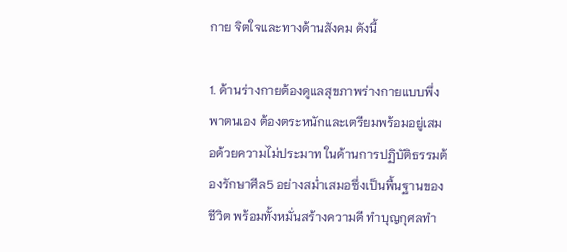กาย จิตใจและทางด้านสังคม ดังนี้

1. ด้านร่างกายต้องดูแลสุขภาพร่างกายแบบพึ่งพาตนเอง ต้องตระหนักและเตรียมพร้อมอยู่เสมอด้วยความไม่ประมาท ในด้านการปฏิบัติธรรมต้องรักษาศีล5 อย่างสม่ำเสมอซึ่งเป็นพื้นฐานของชีวิต พร้อมทั้งหมั่นสร้างความดี ทำบุญกุศลทำ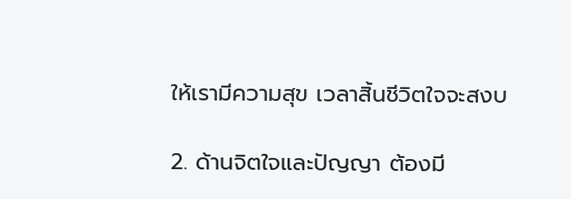ให้เรามีความสุข เวลาสิ้นชีวิตใจจะสงบ

2. ด้านจิตใจและปัญญา ต้องมี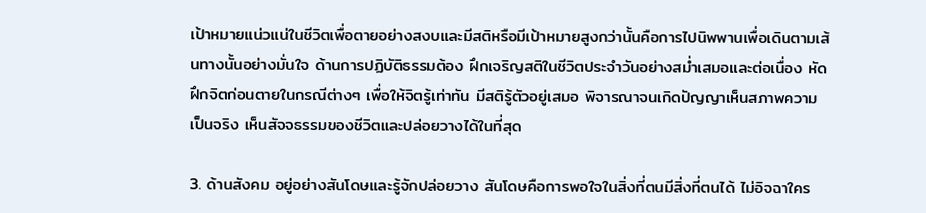เป้าหมายแน่วแน่ในชีวิตเพื่อตายอย่างสงบและมีสติหรือมีเป้าหมายสูงกว่านั้นคือการไปนิพพานเพื่อเดินตามเส้นทางนั้นอย่างมั่นใจ ด้านการปฏิบัติธรรมต้อง ฝึกเจริญสติในชีวิตประจำวันอย่างสม่ำเสมอและต่อเนื่อง หัดฝึกจิตก่อนตายในกรณีต่างๆ เพื่อให้จิตรู้เท่าทัน มีสติรู้ตัวอยู่เสมอ พิจารณาจนเกิดปัญญาเห็นสภาพความเป็นจริง เห็นสัจจธรรมของชีวิตและปล่อยวางได้ในที่สุด

3. ด้านสังคม อยู่อย่างสันโดษและรู้จักปล่อยวาง สันโดษคือการพอใจในสิ่งที่ตนมีสิ่งที่ตนได้ ไม่อิจฉาใคร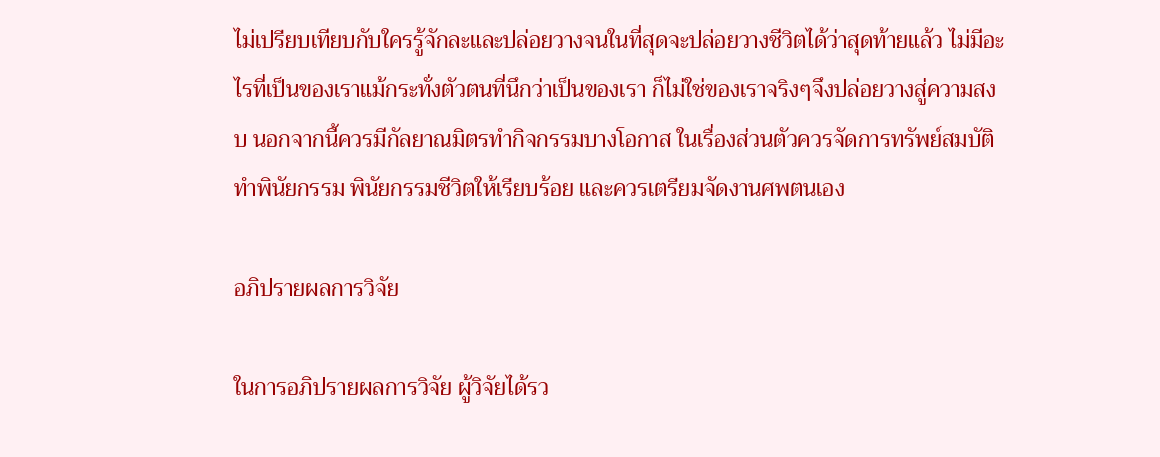ไม่เปรียบเทียบกับใครรู้จักละและปล่อยวางจนในที่สุดจะปล่อยวางชีวิตได้ว่าสุดท้ายแล้ว ไม่มีอะไรที่เป็นของเราแม้กระทั่งตัวตนที่นึกว่าเป็นของเรา ก็ไม่ใช่ของเราจริงๆจึงปล่อยวางสู่ความสงบ นอกจากนี้ควรมีกัลยาณมิตรทำกิจกรรมบางโอกาส ในเรื่องส่วนตัวควรจัดการทรัพย์สมบัติ ทำพินัยกรรม พินัยกรรมชีวิตให้เรียบร้อย และควรเตรียมจัดงานศพตนเอง

อภิปรายผลการวิจัย

ในการอภิปรายผลการวิจัย ผู้วิจัยได้รว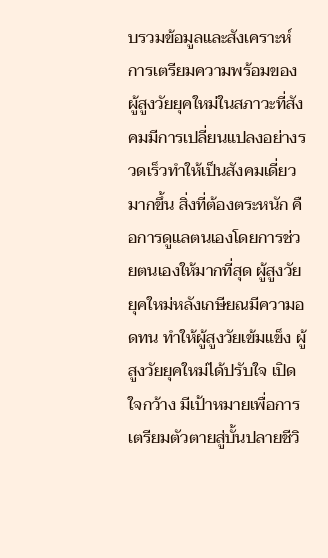บรวมข้อมูลและสังเคราะห์ การเตรียมความพร้อมของผู้สูงวัยยุคใหม่ในสภาวะที่สังคมมีการเปลี่ยนแปลงอย่างรวดเร็วทำให้เป็นสังคมเดี่ยวมากขึ้น สิ่งที่ต้องตระหนัก คือการดูแลตนเองโดยการช่วยตนเองให้มากที่สุด ผู้สูงวัยยุคใหม่หลังเกษียณมีความอดทน ทำให้ผู้สูงวัยเข้มแข็ง ผู้สูงวัยยุคใหม่ได้ปรับใจ เปิดใจกว้าง มีเป้าหมายเพื่อการเตรียมตัวตายสู่บั้นปลายชีวิ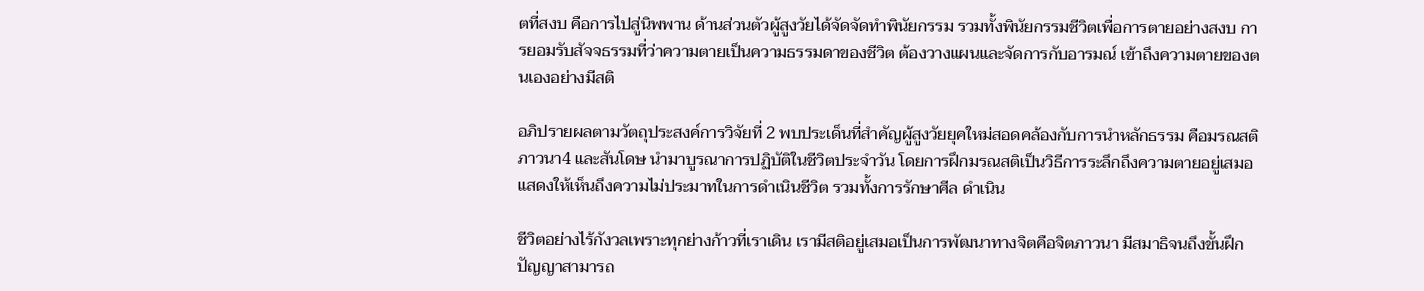ตที่สงบ คือการไปสู่นิพพาน ด้านส่วนตัวผู้สูงวัยได้จัดจัดทำพินัยกรรม รวมทั้งพินัยกรรมชีวิตเพื่อการตายอย่างสงบ การยอมรับสัจจธรรมที่ว่าความตายเป็นความธรรมดาของชีวิต ต้องวางแผนและจัดการกับอารมณ์ เข้าถึงความตายของตนเองอย่างมีสติ

อภิปรายผลตามวัตถุประสงค์การวิจัยที่ 2 พบประเด็นที่สำคัญผู้สูงวัยยุคใหม่สอดคล้องกับการนำหลักธรรม คือมรณสติ ภาวนา4 และสันโดษ นำมาบูรณาการปฏิบัติในชีวิตประจำวัน โดยการฝึกมรณสติเป็นวิธีการระลึกถึงความตายอยู่เสมอ แสดงให้เห็นถึงความไม่ประมาทในการดำเนินชีวิต รวมทั้งการรักษาศีล ดำเนิน

ชีวิตอย่างไร้กังวลเพราะทุกย่างก้าวที่เราเดิน เรามีสติอยู่เสมอเป็นการพัฒนาทางจิตคือจิตภาวนา มีสมาธิจนถึงขั้นฝึกปัญญาสามารถ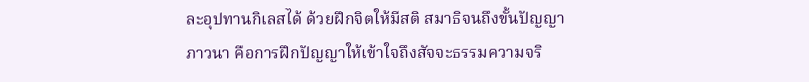ละอุปทานกิเลสได้ ด้วยฝึกจิตให้มีสติ สมาธิจนถึงขั้นปัญญาภาวนา คือการฝึกปัญญาให้เข้าใจถึงสัจจะธรรมความจริ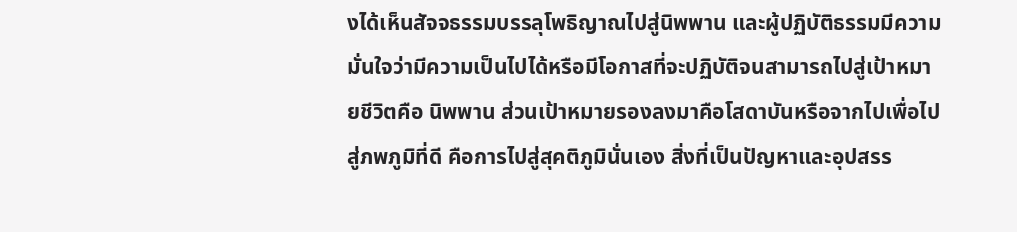งได้เห็นสัจจธรรมบรรลุโพธิญาณไปสู่นิพพาน และผู้ปฏิบัติธรรมมีความมั่นใจว่ามีความเป็นไปได้หรือมีโอกาสที่จะปฏิบัติจนสามารถไปสู่เป้าหมายชีวิตคือ นิพพาน ส่วนเป้าหมายรองลงมาคือโสดาบันหรือจากไปเพื่อไปสู่ภพภูมิที่ดี คือการไปสู่สุคติภูมินั่นเอง สิ่งที่เป็นปัญหาและอุปสรร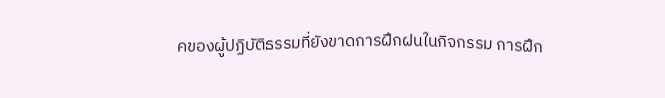คของผู้ปฏิบัติธรรมที่ยังขาดการฝึกฝนในกิจกรรม การฝึก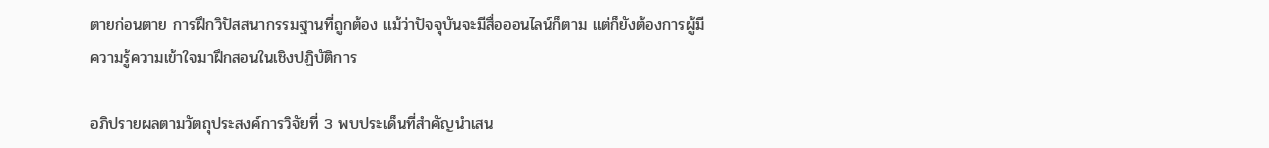ตายก่อนตาย การฝึกวิปัสสนากรรมฐานที่ถูกต้อง แม้ว่าปัจจุบันจะมีสื่อออนไลน์ก็ตาม แต่ก็ยังต้องการผู้มีความรู้ความเข้าใจมาฝึกสอนในเชิงปฏิบัติการ

อภิปรายผลตามวัตถุประสงค์การวิจัยที่ 3 พบประเด็นที่สำคัญนำเสน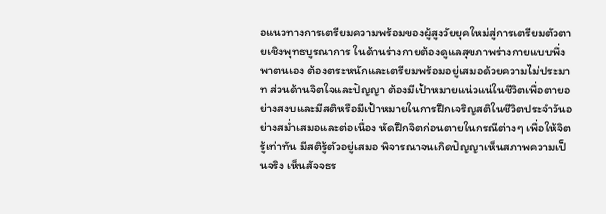อแนวทางการเตรียมความพร้อมของผู้สูงวัยยุคใหม่สู่การเตรียมตัวตายเชิงพุทธบูรณาการ ในด้านร่างกายต้องดูแลสุขภาพร่างกายแบบพึ่งพาตนเอง ต้องตระหนักและเตรียมพร้อมอยู่เสมอด้วยความไม่ประมาท ส่วนด้านจิตใจและปัญญา ต้องมีเป้าหมายแน่วแน่ในชีวิตเพื่อตายอย่างสงบและมีสติหรือมีเป้าหมายในการฝึกเจริญสติในชีวิตประจำวันอย่างสม่ำเสมอและต่อเนื่อง หัดฝึกจิตก่อนตายในกรณีต่างๆ เพื่อให้จิตรู้เท่าทัน มีสติรู้ตัวอยู่เสมอ พิจารณาจนเกิดปัญญาเห็นสภาพความเป็นจริง เห็นสัจจธร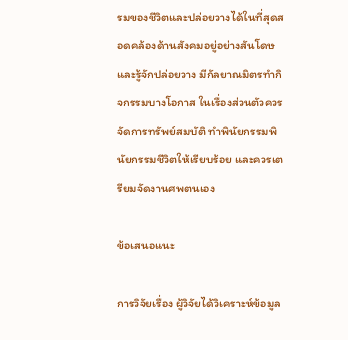รมของชีวิตและปล่อยวางได้ในที่สุดสอดคล้องด้านสังคมอยู่อย่างสันโดษและรู้จักปล่อยวาง มีกัลยาณมิตรทำกิจกรรมบางโอกาส ในเรื่องส่วนตัวควรจัดการทรัพย์สมบัติ ทำพินัยกรรมพินัยกรรมชีวิตให้เรียบร้อย และควรเตรียมจัดงานศพตนเอง

ข้อเสนอแนะ

การวิจัยเรื่อง ผู้วิจัยได้วิเคราะห์ข้อมูล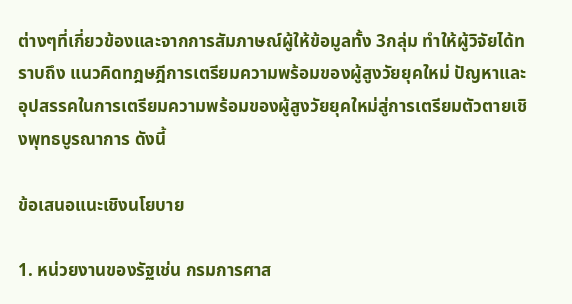ต่างๆที่เกี่ยวข้องและจากการสัมภาษณ์ผู้ให้ข้อมูลทั้ง 3กลุ่ม ทำให้ผู้วิจัยได้ทราบถึง แนวคิดทฎษฎีการเตรียมความพร้อมของผู้สูงวัยยุคใหม่ ปัญหาและอุปสรรคในการเตรียมความพร้อมของผู้สูงวัยยุคใหม่สู่การเตรียมตัวตายเชิงพุทธบูรณาการ ดังนี้

ข้อเสนอแนะเชิงนโยบาย

1. หน่วยงานของรัฐเช่น กรมการศาส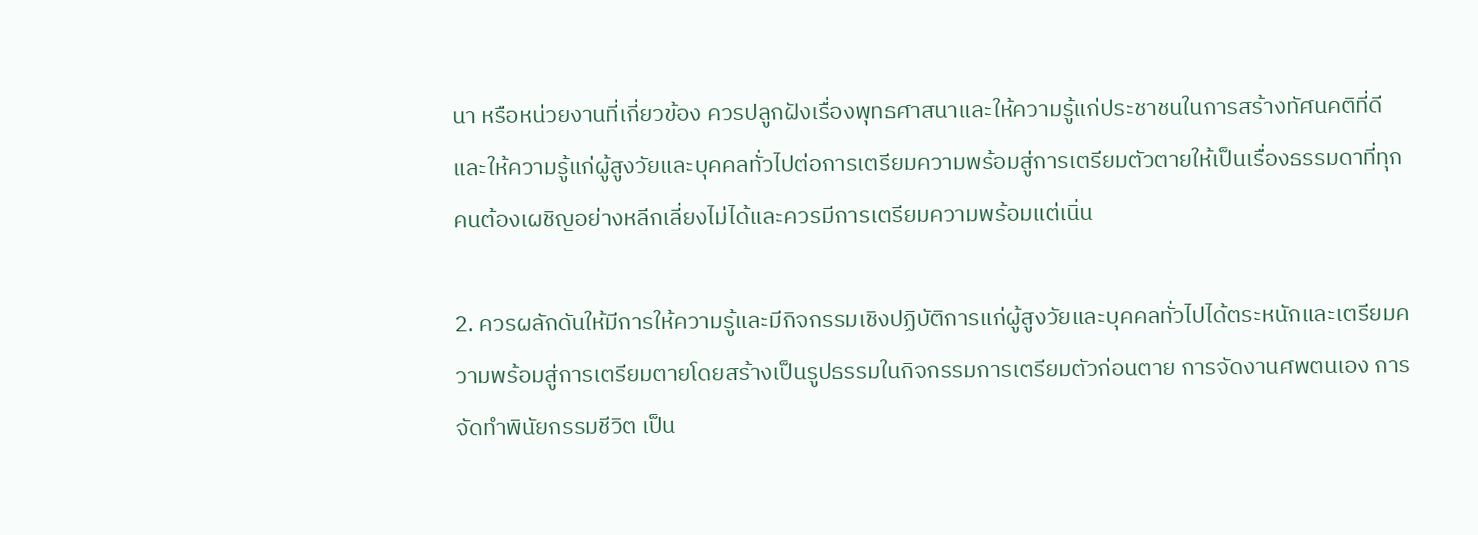นา หรือหน่วยงานที่เกี่ยวข้อง ควรปลูกฝังเรื่องพุทธศาสนาและให้ความรู้แก่ประชาชนในการสร้างทัศนคติที่ดีและให้ความรู้แก่ผู้สูงวัยและบุคคลทั่วไปต่อการเตรียมความพร้อมสู่การเตรียมตัวตายให้เป็นเรื่องธรรมดาที่ทุกคนต้องเผชิญอย่างหลีกเลี่ยงไม่ได้และควรมีการเตรียมความพร้อมแต่เนิ่น

2. ควรผลักดันให้มีการให้ความรู้และมีกิจกรรมเชิงปฏิบัติการแก่ผู้สูงวัยและบุคคลทั่วไปได้ตระหนักและเตรียมความพร้อมสู่การเตรียมตายโดยสร้างเป็นรูปธรรมในกิจกรรมการเตรียมตัวก่อนตาย การจัดงานศพตนเอง การจัดทำพินัยกรรมชีวิต เป็น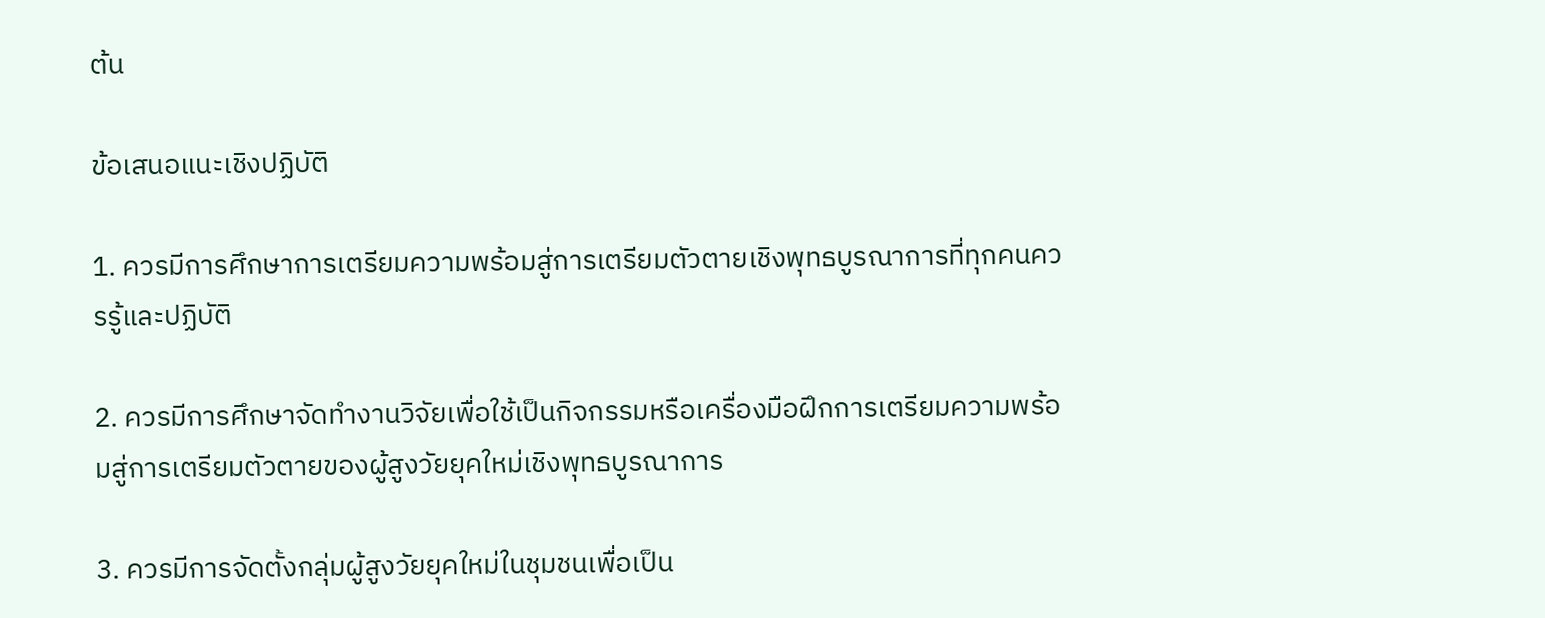ต้น

ข้อเสนอแนะเชิงปฏิบัติ

1. ควรมีการศึกษาการเตรียมความพร้อมสู่การเตรียมตัวตายเชิงพุทธบูรณาการที่ทุกคนควรรู้และปฏิบัติ

2. ควรมีการศึกษาจัดทำงานวิจัยเพื่อใช้เป็นกิจกรรมหรือเครื่องมือฝึกการเตรียมความพร้อมสู่การเตรียมตัวตายของผู้สูงวัยยุคใหม่เชิงพุทธบูรณาการ

3. ควรมีการจัดตั้งกลุ่มผู้สูงวัยยุคใหม่ในชุมชนเพื่อเป็น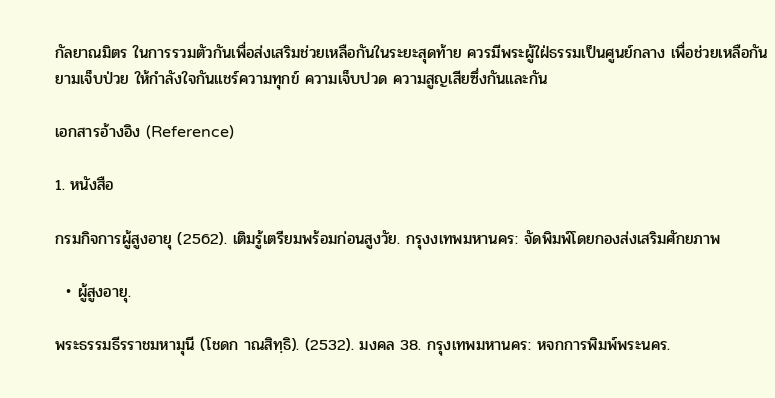กัลยาณมิตร ในการรวมตัวกันเพื่อส่งเสริมช่วยเหลือกันในระยะสุดท้าย ควรมีพระผู้ใฝ่ธรรมเป็นศูนย์กลาง เพื่อช่วยเหลือกันยามเจ็บป่วย ให้กำลังใจกันแชร์ความทุกข์ ความเจ็บปวด ความสูญเสียซึ่งกันและกัน

เอกสารอ้างอิง (Reference)

1. หนังสือ

กรมกิจการผู้สูงอายุ (2562). เติมรู้เตรียมพร้อมก่อนสูงวัย. กรุงงเทพมหานคร: จัดพิมพ์โดยกองส่งเสริมศักยภาพ

  • ผู้สูงอายุ.

พระธรรมธีรราชมหามุนี (โชดก าณสิทฺธิ). (2532). มงคล 38. กรุงเทพมหานคร: หจกการพิมพ์พระนคร.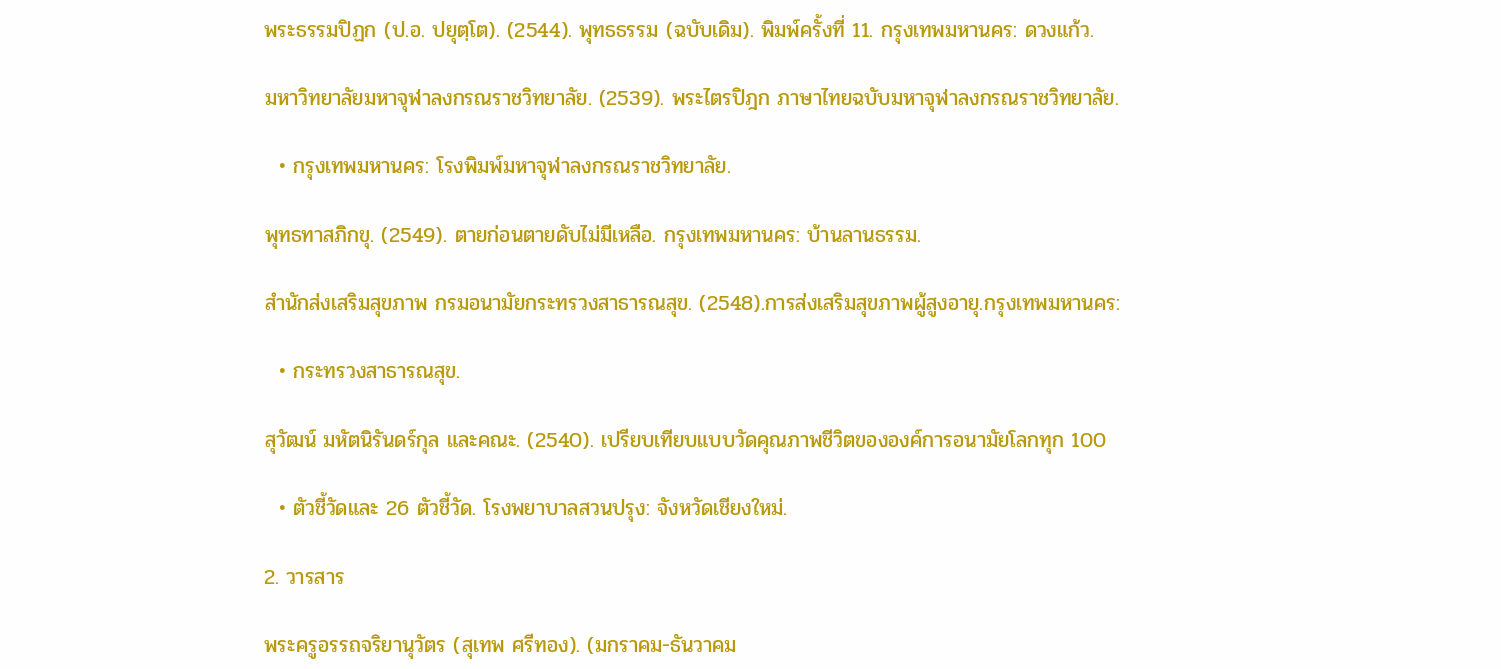พระธรรมปิฏก (ป.อ. ปยุตฺโต). (2544). พุทธธรรม (ฉบับเดิม). พิมพ์ครั้งที่ 11. กรุงเทพมหานคร: ดวงแก้ว.

มหาวิทยาลัยมหาจุฬาลงกรณราชวิทยาลัย. (2539). พระไตรปิฎก ภาษาไทยฉบับมหาจุฬาลงกรณราชวิทยาลัย.

  • กรุงเทพมหานคร: โรงพิมพ์มหาจุฬาลงกรณราชวิทยาลัย.

พุทธทาสภิกขุ. (2549). ตายก่อนตายดับไม่มีเหลือ. กรุงเทพมหานคร: บ้านลานธรรม.

สำนักส่งเสริมสุขภาพ กรมอนามัยกระทรวงสาธารณสุข. (2548).การส่งเสริมสุขภาพผู้สูงอายุ.กรุงเทพมหานคร:

  • กระทรวงสาธารณสุข.

สุวัฒน์ มหัตนิรันดร์กุล และคณะ. (2540). เปรียบเทียบแบบวัดคุณภาพชีวิตขององค์การอนามัยโลกทุก 100

  • ตัวชี้วัดและ 26 ตัวชี้วัด. โรงพยาบาลสวนปรุง: จังหวัดเชียงใหม่.

2. วารสาร

พระครูอรรถจริยานุวัตร (สุเทพ ศรีทอง). (มกราคม-ธันวาคม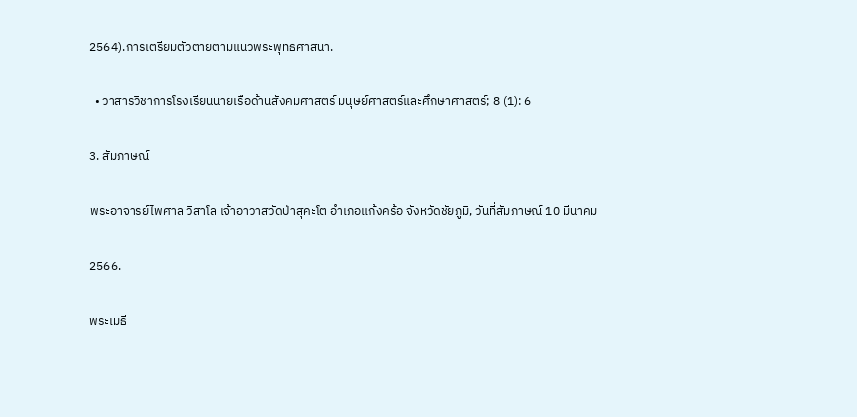2564).การเตรียมตัวตายตามแนวพระพุทธศาสนา.

  • วาสารวิชาการโรงเรียนนายเรือด้านสังคมศาสตร์ มนุษย์ศาสตร์และศึกษาศาสตร์; 8 (1): 6

3. สัมภาษณ์

พระอาจารย์ไพศาล วิสาโล เจ้าอาวาสวัดป่าสุคะโต อำเภอแก้งคร้อ จังหวัดชัยภูมิ, วันที่สัมภาษณ์ 10 มีนาคม

2566.

พระเมธี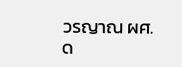วรญาณ ผศ.ด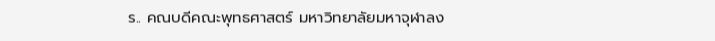ร.. คณบดีคณะพุทธศาสตร์ มหาวิทยาลัยมหาจุฬาลง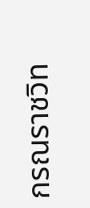กรณราชวิท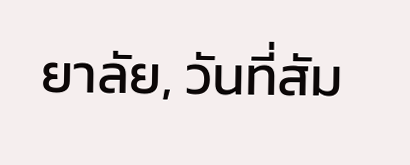ยาลัย, วันที่สัม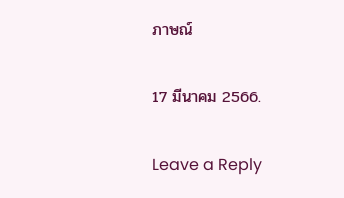ภาษณ์

17 มีนาคม 2566.

Leave a Reply